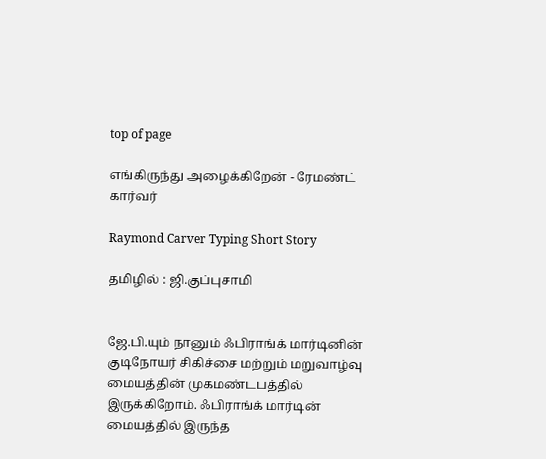top of page

எங்கிருந்து அழைக்கிறேன் - ரேமண்ட் கார்வர்

Raymond Carver Typing Short Story

தமிழில் : ஜி.குப்புசாமி


ஜே.பி.யும் நானும் ஃபிராங்க் மார்டினின் குடிநோயர் சிகிச்சை மற்றும் மறுவாழ்வு மையத்தின் முகமண்டபத்தில் இருக்கிறோம். ஃபிராங்க் மார்டின் மையத்தில் இருந்த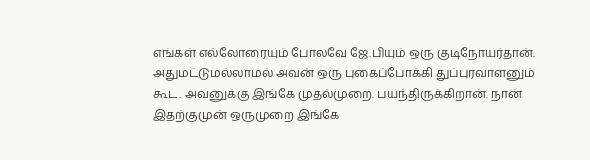எங்கள் எல்லோரையும் போலவே ஜே.பியும் ஒரு குடிநோயர்தான். அதுமட்டுமல்லாமல் அவன் ஒரு புகைப்போக்கி துப்புரவாளனும் கூட. அவனுக்கு இங்கே முதல்முறை. பயந்திருக்கிறான். நான் இதற்குமுன் ஒருமுறை இங்கே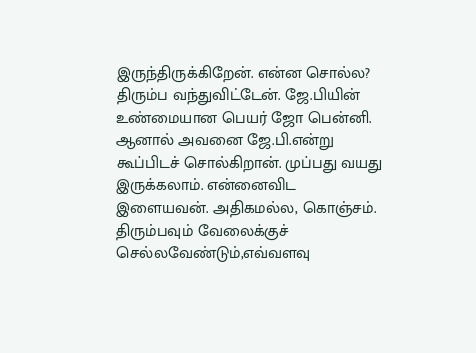இருந்திருக்கிறேன். என்ன சொல்ல? திரும்ப வந்துவிட்டேன். ஜே.பியின் உண்மையான பெயர் ஜோ பென்னி. ஆனால் அவனை ஜே.பி.என்று கூப்பிடச் சொல்கிறான். முப்பது வயது இருக்கலாம். என்னைவிட இளையவன். அதிகமல்ல, கொஞ்சம். திரும்பவும் வேலைக்குச் செல்லவேண்டும்,எவ்வளவு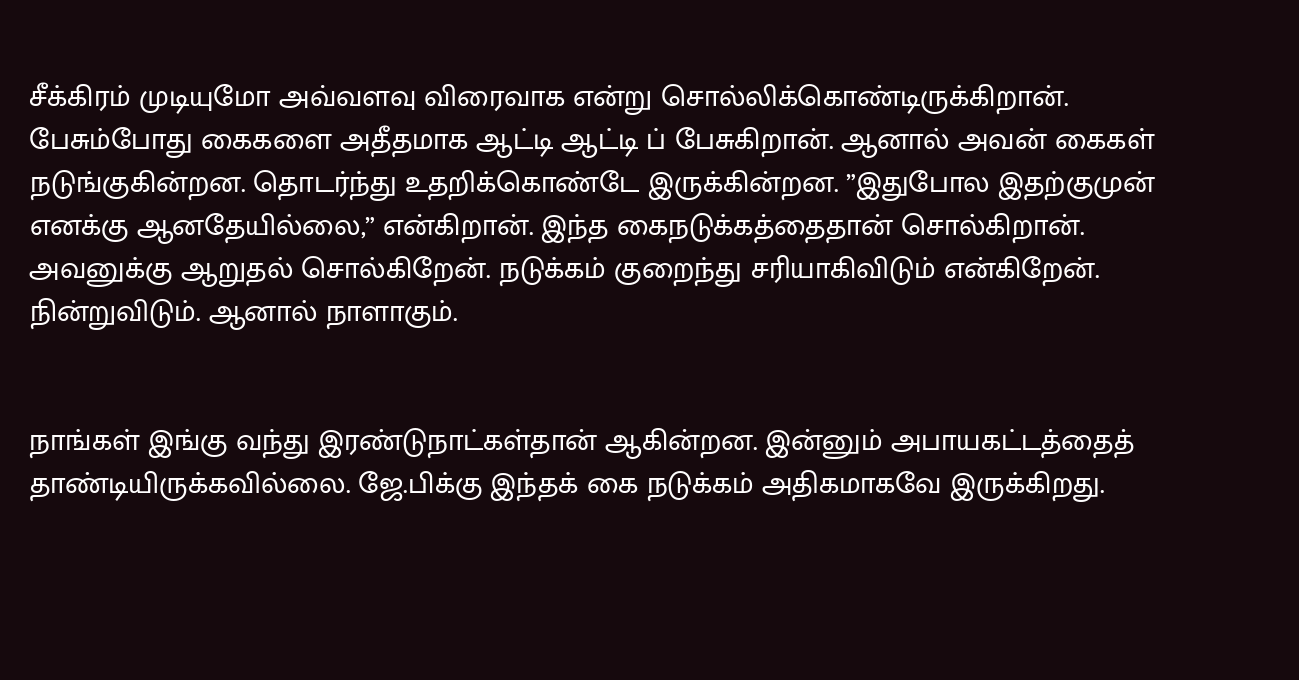சீக்கிரம் முடியுமோ அவ்வளவு விரைவாக என்று சொல்லிக்கொண்டிருக்கிறான். பேசும்போது கைகளை அதீதமாக ஆட்டி ஆட்டி ப் பேசுகிறான். ஆனால் அவன் கைகள் நடுங்குகின்றன. தொடர்ந்து உதறிக்கொண்டே இருக்கின்றன. ”இதுபோல இதற்குமுன் எனக்கு ஆனதேயில்லை,” என்கிறான். இந்த கைநடுக்கத்தைதான் சொல்கிறான். அவனுக்கு ஆறுதல் சொல்கிறேன். நடுக்கம் குறைந்து சரியாகிவிடும் என்கிறேன். நின்றுவிடும். ஆனால் நாளாகும்.


நாங்கள் இங்கு வந்து இரண்டுநாட்கள்தான் ஆகின்றன. இன்னும் அபாயகட்டத்தைத் தாண்டியிருக்கவில்லை. ஜே.பிக்கு இந்தக் கை நடுக்கம் அதிகமாகவே இருக்கிறது.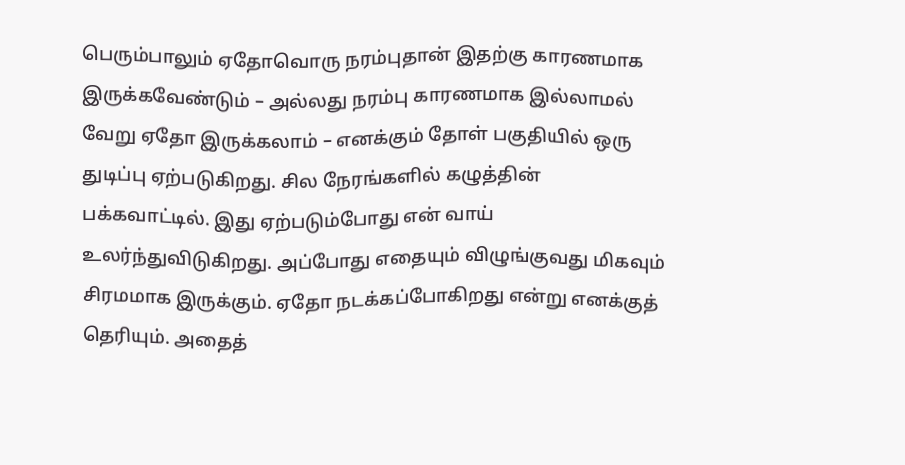பெரும்பாலும் ஏதோவொரு நரம்புதான் இதற்கு காரணமாக இருக்கவேண்டும் – அல்லது நரம்பு காரணமாக இல்லாமல் வேறு ஏதோ இருக்கலாம் – எனக்கும் தோள் பகுதியில் ஒரு துடிப்பு ஏற்படுகிறது. சில நேரங்களில் கழுத்தின் பக்கவாட்டில். இது ஏற்படும்போது என் வாய் உலர்ந்துவிடுகிறது. அப்போது எதையும் விழுங்குவது மிகவும் சிரமமாக இருக்கும். ஏதோ நடக்கப்போகிறது என்று எனக்குத் தெரியும். அதைத்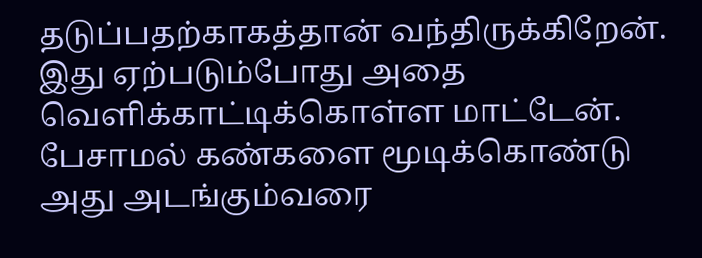தடுப்பதற்காகத்தான் வந்திருக்கிறேன். இது ஏற்படும்போது அதை வெளிக்காட்டிக்கொள்ள மாட்டேன். பேசாமல் கண்களை மூடிக்கொண்டு அது அடங்கும்வரை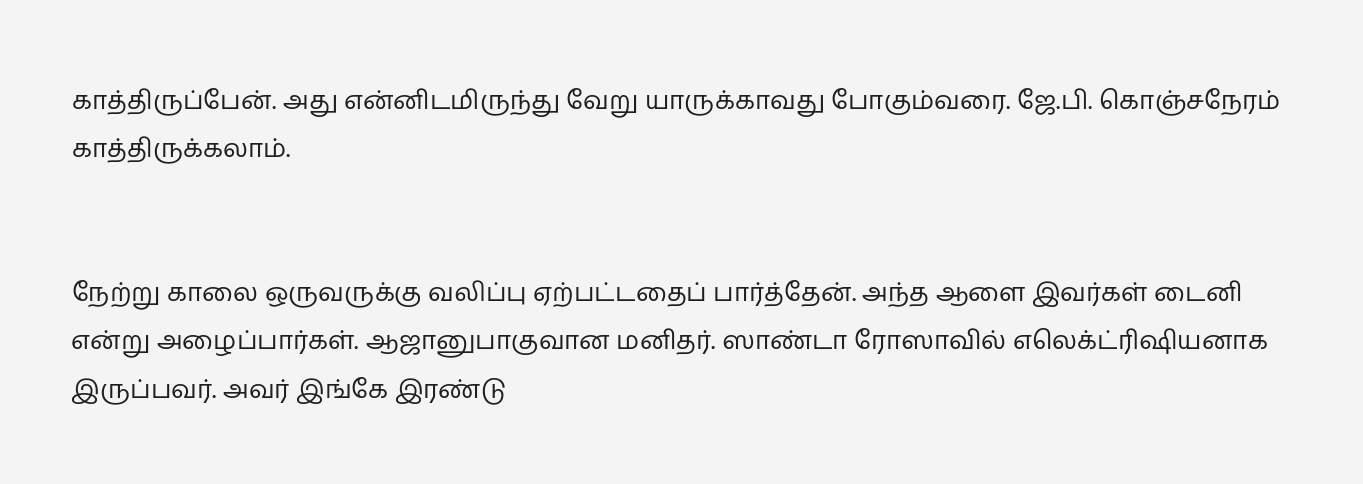காத்திருப்பேன். அது என்னிடமிருந்து வேறு யாருக்காவது போகும்வரை. ஜே.பி. கொஞ்சநேரம் காத்திருக்கலாம்.


நேற்று காலை ஒருவருக்கு வலிப்பு ஏற்பட்டதைப் பார்த்தேன். அந்த ஆளை இவர்கள் டைனி என்று அழைப்பார்கள். ஆஜானுபாகுவான மனிதர். ஸாண்டா ரோஸாவில் எலெக்ட்ரிஷியனாக இருப்பவர். அவர் இங்கே இரண்டு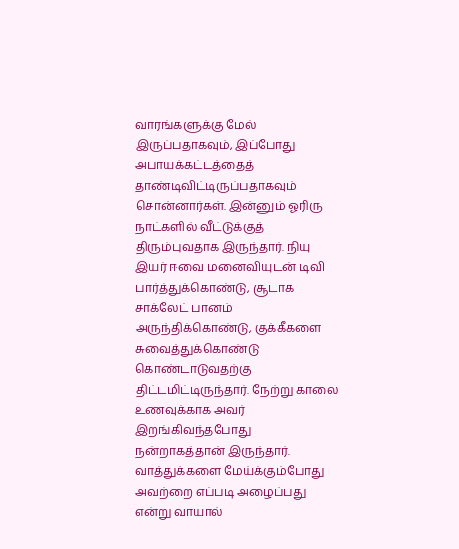வாரங்களுக்கு மேல் இருப்பதாகவும், இப்போது அபாயக்கட்டத்தைத் தாண்டிவிட்டிருப்பதாகவும் சொன்னார்கள். இன்னும் ஓரிரு நாட்களில் வீட்டுக்குத் திரும்புவதாக இருந்தார். நியு இயர் ஈவை மனைவியுடன் டிவி பார்த்துக்கொண்டு, சூடாக சாக்லேட் பானம் அருந்திக்கொண்டு, குக்கீகளை சுவைத்துக்கொண்டு கொண்டாடுவதற்கு திட்டமிட்டிருந்தார். நேற்று காலை உணவுக்காக அவர் இறங்கிவந்தபோது நன்றாகத்தான் இருந்தார். வாத்துக்களை மேய்க்கும்போது அவற்றை எப்படி அழைப்பது என்று வாயால்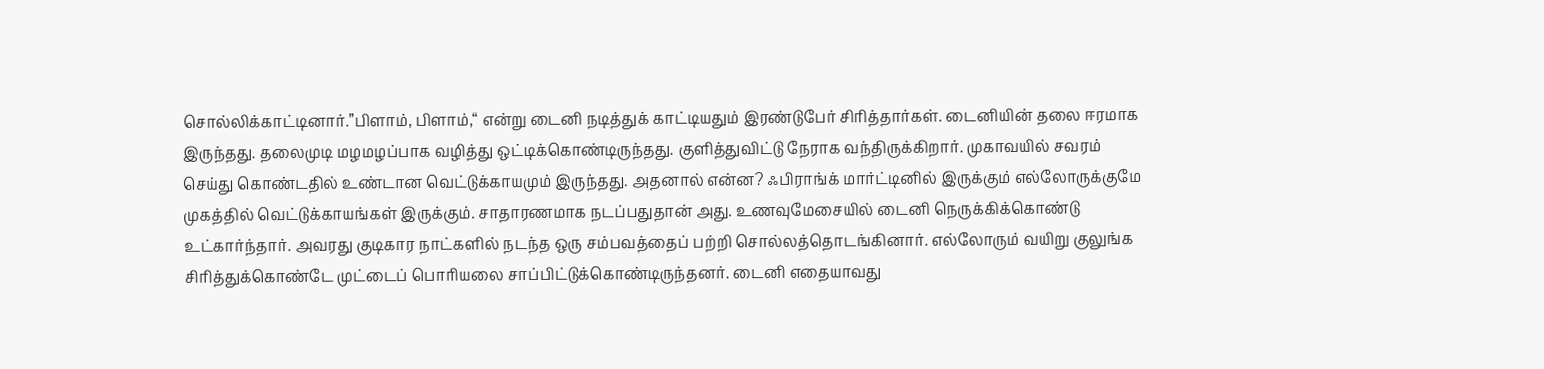சொல்லிக்காட்டினார்.”பிளாம், பிளாம்,“ என்று டைனி நடித்துக் காட்டியதும் இரண்டுபேர் சிரித்தார்கள். டைனியின் தலை ஈரமாக இருந்தது. தலைமுடி மழமழப்பாக வழித்து ஒட்டிக்கொண்டிருந்தது. குளித்துவிட்டு நேராக வந்திருக்கிறார். முகாவயில் சவரம் செய்து கொண்டதில் உண்டான வெட்டுக்காயமும் இருந்தது. அதனால் என்ன? ஃபிராங்க் மார்ட்டினில் இருக்கும் எல்லோருக்குமே முகத்தில் வெட்டுக்காயங்கள் இருக்கும். சாதாரணமாக நடப்பதுதான் அது. உணவுமேசையில் டைனி நெருக்கிக்கொண்டு உட்கார்ந்தார். அவரது குடிகார நாட்களில் நடந்த ஒரு சம்பவத்தைப் பற்றி சொல்லத்தொடங்கினார். எல்லோரும் வயிறு குலுங்க சிரித்துக்கொண்டே முட்டைப் பொரியலை சாப்பிட்டுக்கொண்டிருந்தனர். டைனி எதையாவது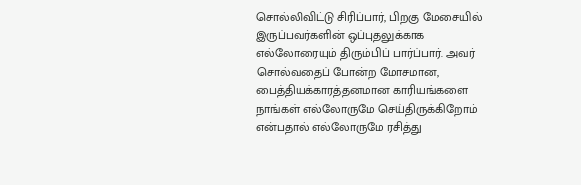சொல்லிவிட்டு சிரிப்பார், பிறகு மேசையில் இருப்பவர்களின் ஒப்புதலுக்காக எல்லோரையும் திரும்பிப் பார்ப்பார். அவர் சொல்வதைப் போன்ற மோசமான, பைத்தியக்காரத்தனமான காரியங்களை நாங்கள் எல்லோருமே செய்திருக்கிறோம் என்பதால் எல்லோருமே ரசித்து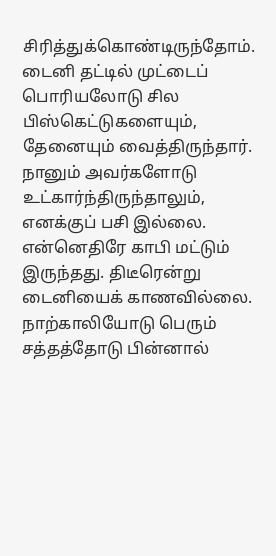சிரித்துக்கொண்டிருந்தோம். டைனி தட்டில் முட்டைப் பொரியலோடு சில பிஸ்கெட்டுகளையும், தேனையும் வைத்திருந்தார். நானும் அவர்களோடு உட்கார்ந்திருந்தாலும், எனக்குப் பசி இல்லை. என்னெதிரே காபி மட்டும் இருந்தது. திடீரென்று டைனியைக் காணவில்லை. நாற்காலியோடு பெரும் சத்தத்தோடு பின்னால்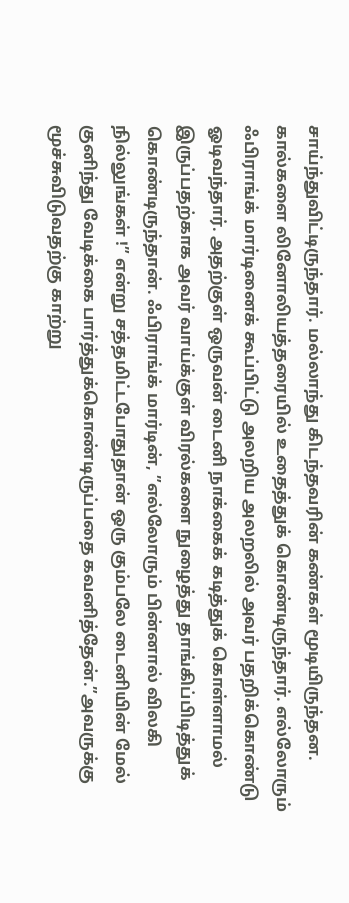சாய்ந்துவிட்டிருந்தார். மல்லாந்து கிடந்தவரின் கண்கள் மூடியிருந்தன. கால்களை லினோலியத்தரையில் உதைத்துக் கொண்டிருந்தார். எல்லோரும் ஃபிராங்க் மார்டினைக் கூப்பிட்டு அலறிய அலறலில் அவர் பதறிக்கொண்டு ஓடிவந்தார். அதற்குள் ஒருவன் டைனி நாக்கைக் கடித்துக் கொள்ளாமல் இருப்பதற்காக அவர் வாய்க்குள் விரல்களை நுழைத்து தாங்கிப்பிடித்துக் கொண்டிருந்தான். ஃபிராங்க் மார்டின், ”எல்லோரும் பின்னால் விலகி நில்லுங்கள் !” என்று சத்தமிட்டபோதுதான் ஒரு கும்பலே டைனியின் மேல் குனிந்து வேடிக்கை பார்த்துக்கொண்டிருப்பதை கவனித்தேன்.”அவருக்கு மூச்சுவிடுவதற்கு காற்று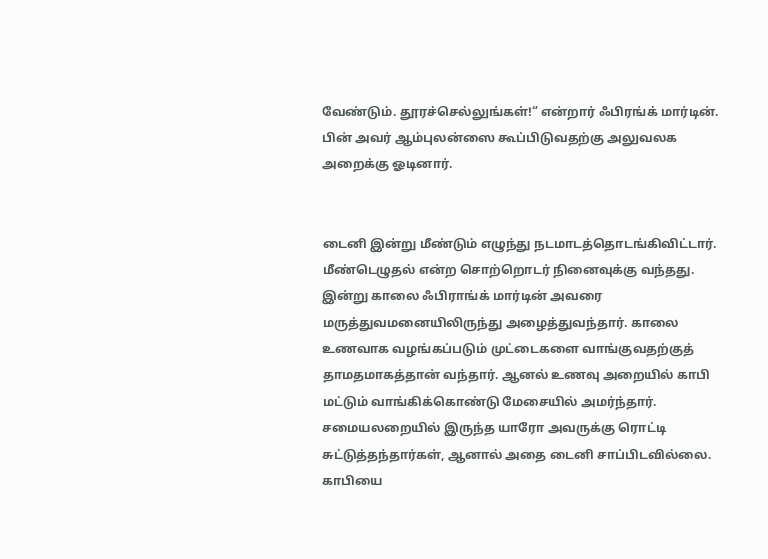வேண்டும். தூரச்செல்லுங்கள்!“ என்றார் ஃபிரங்க் மார்டின். பின் அவர் ஆம்புலன்ஸை கூப்பிடுவதற்கு அலுவலக அறைக்கு ஓடினார்.


டைனி இன்று மீண்டும் எழுந்து நடமாடத்தொடங்கிவிட்டார். மீண்டெழுதல் என்ற சொற்றொடர் நினைவுக்கு வந்தது. இன்று காலை ஃபிராங்க் மார்டின் அவரை மருத்துவமனையிலிருந்து அழைத்துவந்தார். காலை உணவாக வழங்கப்படும் முட்டைகளை வாங்குவதற்குத் தாமதமாகத்தான் வந்தார். ஆனல் உணவு அறையில் காபி மட்டும் வாங்கிக்கொண்டு மேசையில் அமர்ந்தார். சமையலறையில் இருந்த யாரோ அவருக்கு ரொட்டி சுட்டுத்தந்தார்கள், ஆனால் அதை டைனி சாப்பிடவில்லை. காபியை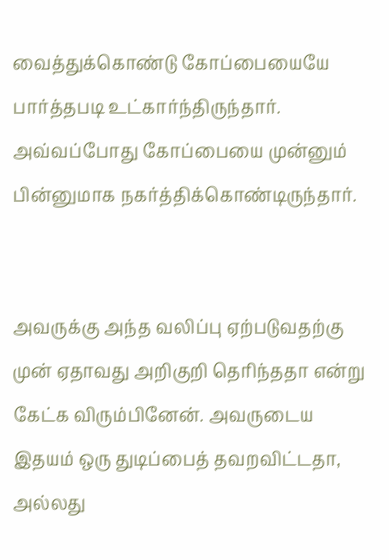வைத்துக்கொண்டு கோப்பையையே பார்த்தபடி உட்கார்ந்திருந்தார். அவ்வப்போது கோப்பையை முன்னும் பின்னுமாக நகர்த்திக்கொண்டிருந்தார்.


அவருக்கு அந்த வலிப்பு ஏற்படுவதற்கு முன் ஏதாவது அறிகுறி தெரிந்ததா என்று கேட்க விரும்பினேன். அவருடைய இதயம் ஒரு துடிப்பைத் தவறவிட்டதா, அல்லது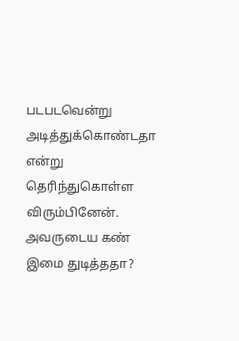படபடவென்று அடித்துக்கொண்டதா என்று தெரிந்துகொள்ள விரும்பினேன். அவருடைய கண் இமை துடித்ததா?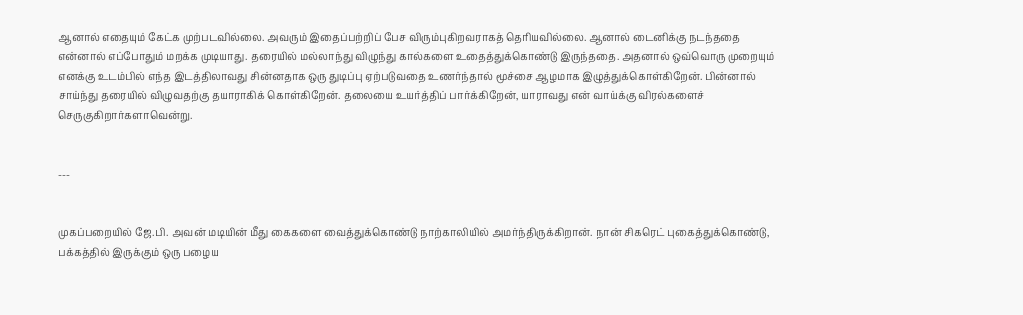ஆனால் எதையும் கேட்க முற்படவில்லை. அவரும் இதைப்பற்றிப் பேச விரும்புகிறவராகத் தெரியவில்லை. ஆனால் டைனிக்கு நடந்ததை என்னால் எப்போதும் மறக்க முடியாது. தரையில் மல்லாந்து விழுந்து கால்களை உதைத்துக்கொண்டு இருந்ததை. அதனால் ஒவ்வொரு முறையும் எனக்கு உடம்பில் எந்த இடத்திலாவது சின்னதாக ஒரு துடிப்பு ஏற்படுவதை உணர்ந்தால் மூச்சை ஆழமாக இழுத்துக்கொள்கிறேன். பின்னால் சாய்ந்து தரையில் விழுவதற்கு தயாராகிக் கொள்கிறேன். தலையை உயர்த்திப் பார்க்கிறேன், யாராவது என் வாய்க்கு விரல்களைச் செருகுகிறார்களாவென்று.


---


முகப்பறையில் ஜே.பி. அவன் மடியின் மீது கைகளை வைத்துக்கொண்டு நாற்காலியில் அமர்ந்திருக்கிறான். நான் சிகரெட் புகைத்துக்கொண்டு, பக்கத்தில் இருக்கும் ஒரு பழைய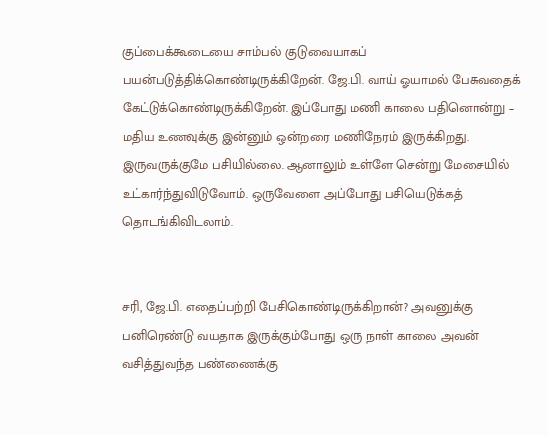குப்பைக்கூடையை சாம்பல் குடுவையாகப் பயன்படுத்திக்கொண்டிருக்கிறேன். ஜே.பி. வாய் ஓயாமல் பேசுவதைக் கேட்டுக்கொண்டிருக்கிறேன். இப்போது மணி காலை பதினொன்று – மதிய உணவுக்கு இன்னும் ஒன்றரை மணிநேரம் இருக்கிறது. இருவருக்குமே பசியில்லை. ஆனாலும் உள்ளே சென்று மேசையில் உட்கார்ந்துவிடுவோம். ஒருவேளை அப்போது பசியெடுக்கத் தொடங்கிவிடலாம்.


சரி, ஜே.பி. எதைப்பற்றி பேசிகொண்டிருக்கிறான்? அவனுக்கு பனிரெண்டு வயதாக இருக்கும்போது ஒரு நாள் காலை அவன் வசித்துவந்த பண்ணைக்கு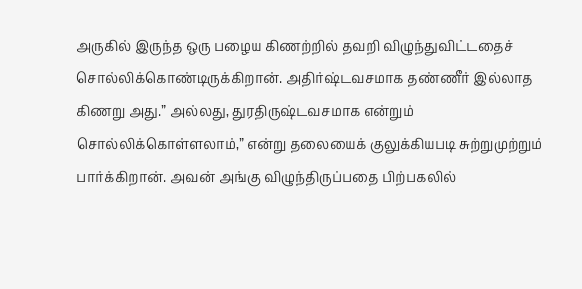அருகில் இருந்த ஒரு பழைய கிணற்றில் தவறி விழுந்துவிட்டதைச் சொல்லிக்கொண்டிருக்கிறான். அதிர்ஷ்டவசமாக தண்ணீர் இல்லாத கிணறு அது.” அல்லது, துரதிருஷ்டவசமாக என்றும் சொல்லிக்கொள்ளலாம்,” என்று தலையைக் குலுக்கியபடி சுற்றுமுற்றும் பார்க்கிறான். அவன் அங்கு விழுந்திருப்பதை பிற்பகலில்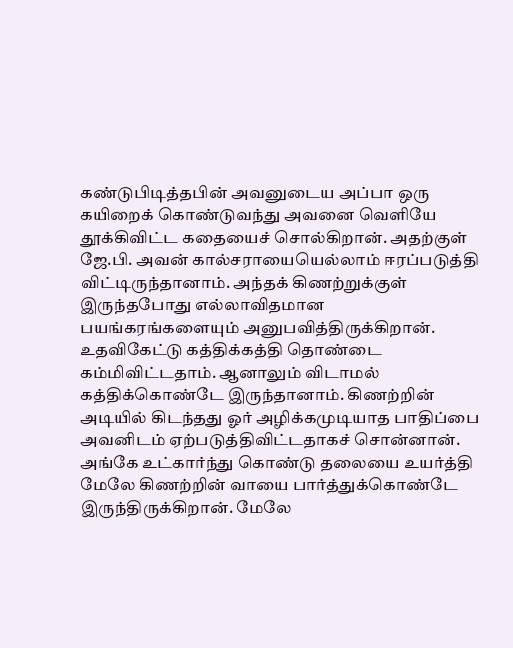கண்டுபிடித்தபின் அவனுடைய அப்பா ஒரு கயிறைக் கொண்டுவந்து அவனை வெளியே தூக்கிவிட்ட கதையைச் சொல்கிறான். அதற்குள் ஜே.பி. அவன் கால்சராயையெல்லாம் ஈரப்படுத்தி விட்டிருந்தானாம். அந்தக் கிணற்றுக்குள் இருந்தபோது எல்லாவிதமான பயங்கரங்களையும் அனுபவித்திருக்கிறான். உதவிகேட்டு கத்திக்கத்தி தொண்டை கம்மிவிட்டதாம். ஆனாலும் விடாமல் கத்திக்கொண்டே இருந்தானாம். கிணற்றின் அடியில் கிடந்தது ஓர் அழிக்கமுடியாத பாதிப்பை அவனிடம் ஏற்படுத்திவிட்டதாகச் சொன்னான். அங்கே உட்கார்ந்து கொண்டு தலையை உயர்த்தி மேலே கிணற்றின் வாயை பார்த்துக்கொண்டே இருந்திருக்கிறான். மேலே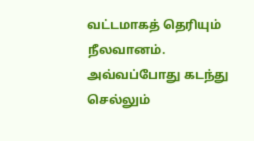வட்டமாகத் தெரியும் நீலவானம். அவ்வப்போது கடந்து செல்லும்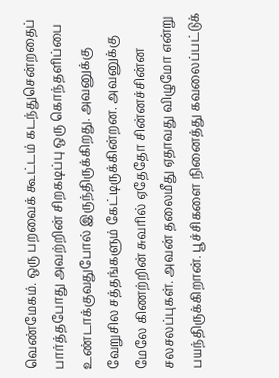வெண்மேகம். ஒரு பறவைக் கூட்டம் கடந்துசென்றதைப் பார்த்தபோது அவற்றின் சிறகடிப்பு ஒரு கொந்தளிப்பை உண்டாக்குவதுபோல் இருந்திருக்கிறது. அவனுக்கு வேறுசில சத்தங்களும் கேட்டிருக்கின்றன. அவனுக்கு மேலே கிணற்றின் சுவரில் ஏதேதோ சின்னச்சின்ன சலசலப்புகள். அவன் தலைமீது ஏதாவது விழுமோ என்று பயந்திருக்கிறான். பூச்சிகளை நினைத்து கவலைப்பட்டுக்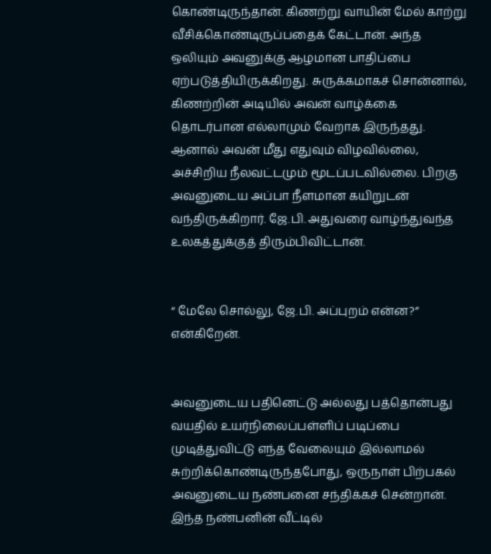கொண்டிருந்தான். கிணற்று வாயின் மேல் காற்று வீசிக்கொண்டிருப்பதைக் கேட்டான். அந்த ஒலியும் அவனுக்கு ஆழமான பாதிப்பை ஏற்படுத்தியிருக்கிறது. சுருக்கமாகச் சொன்னால், கிணற்றின் அடியில் அவன் வாழ்க்கை தொடர்பான எல்லாமும் வேறாக இருந்தது. ஆனால் அவன் மீது எதுவும் விழவில்லை, அச்சிறிய நீலவட்டமும் மூடப்படவில்லை. பிறகு அவனுடைய அப்பா நீளமான கயிறுடன் வந்திருக்கிறார். ஜே.பி. அதுவரை வாழ்ந்துவந்த உலகத்துக்குத் திரும்பிவிட்டான்.


“ மேலே சொல்லு, ஜே.பி. அப்புறம் என்ன?” என்கிறேன்.


அவனுடைய பதினெட்டு அல்லது பத்தொன்பது வயதில் உயர்நிலைப்பள்ளிப் படிப்பை முடித்துவிட்டு எந்த வேலையும் இல்லாமல் சுற்றிக்கொண்டிருந்தபோது, ஒருநாள் பிற்பகல் அவனுடைய நண்பனை சந்திக்கச் சென்றான். இந்த நண்பனின் வீட்டில்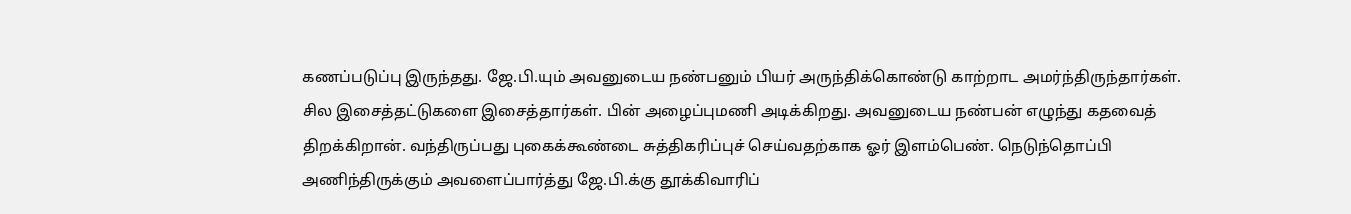கணப்படுப்பு இருந்தது. ஜே.பி.யும் அவனுடைய நண்பனும் பியர் அருந்திக்கொண்டு காற்றாட அமர்ந்திருந்தார்கள். சில இசைத்தட்டுகளை இசைத்தார்கள். பின் அழைப்புமணி அடிக்கிறது. அவனுடைய நண்பன் எழுந்து கதவைத் திறக்கிறான். வந்திருப்பது புகைக்கூண்டை சுத்திகரிப்புச் செய்வதற்காக ஓர் இளம்பெண். நெடுந்தொப்பி அணிந்திருக்கும் அவளைப்பார்த்து ஜே.பி.க்கு தூக்கிவாரிப்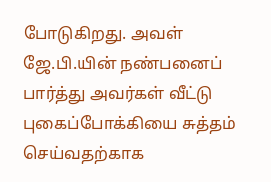போடுகிறது. அவள் ஜே.பி.யின் நண்பனைப் பார்த்து அவர்கள் வீட்டு புகைப்போக்கியை சுத்தம் செய்வதற்காக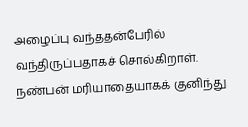அழைப்பு வந்ததன்பேரில் வந்திருப்பதாகச் சொல்கிறாள். நண்பன் மரியாதையாகக் குனிந்து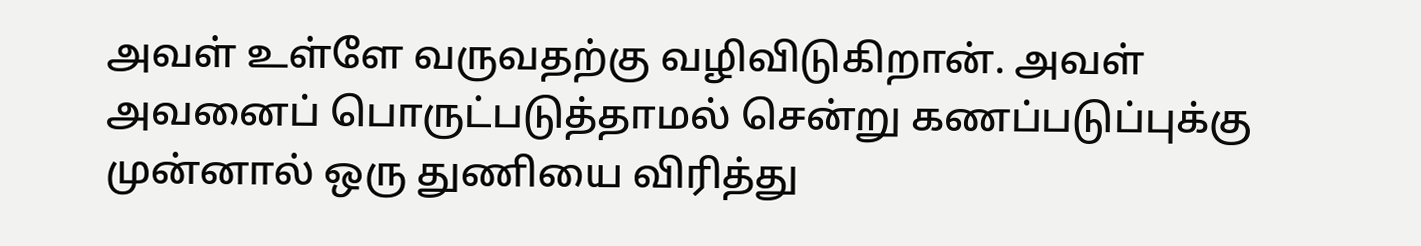அவள் உள்ளே வருவதற்கு வழிவிடுகிறான். அவள் அவனைப் பொருட்படுத்தாமல் சென்று கணப்படுப்புக்கு முன்னால் ஒரு துணியை விரித்து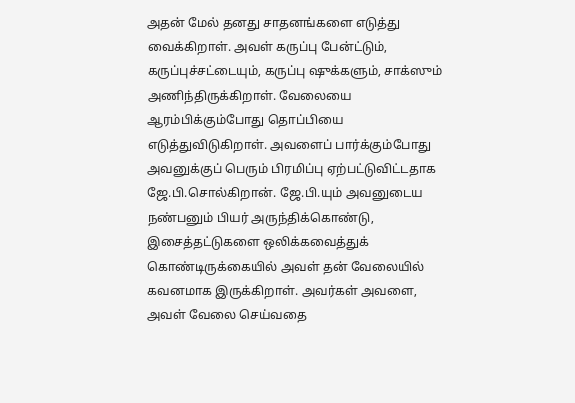அதன் மேல் தனது சாதனங்களை எடுத்து வைக்கிறாள். அவள் கருப்பு பேன்ட்டும், கருப்புச்சட்டையும், கருப்பு ஷுக்களும், சாக்ஸும் அணிந்திருக்கிறாள். வேலையை ஆரம்பிக்கும்போது தொப்பியை எடுத்துவிடுகிறாள். அவளைப் பார்க்கும்போது அவனுக்குப் பெரும் பிரமிப்பு ஏற்பட்டுவிட்டதாக ஜே.பி.சொல்கிறான். ஜே.பி.யும் அவனுடைய நண்பனும் பியர் அருந்திக்கொண்டு, இசைத்தட்டுகளை ஒலிக்கவைத்துக் கொண்டிருக்கையில் அவள் தன் வேலையில் கவனமாக இருக்கிறாள். அவர்கள் அவளை, அவள் வேலை செய்வதை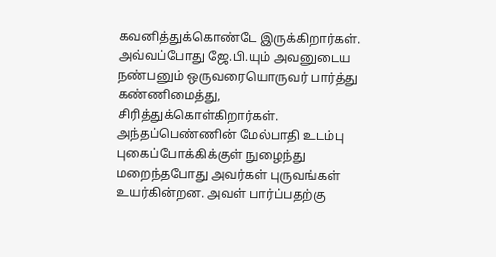கவனித்துக்கொண்டே இருக்கிறார்கள். அவ்வப்போது ஜே.பி.யும் அவனுடைய நண்பனும் ஒருவரையொருவர் பார்த்து கண்ணிமைத்து, சிரித்துக்கொள்கிறார்கள். அந்தப்பெண்ணின் மேல்பாதி உடம்பு புகைப்போக்கிக்குள் நுழைந்து மறைந்தபோது அவர்கள் புருவங்கள் உயர்கின்றன. அவள் பார்ப்பதற்கு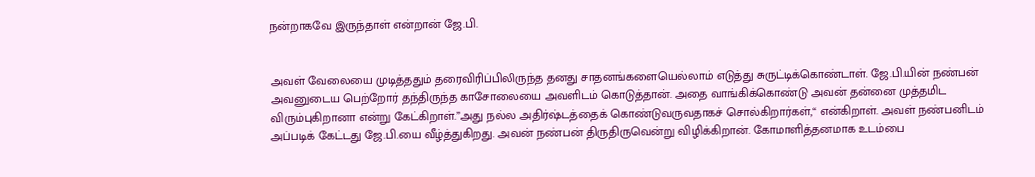நன்றாகவே இருந்தாள் என்றான் ஜே.பி.


அவள் வேலையை முடித்ததும் தரைவிரிப்பிலிருந்த தனது சாதனங்களையெல்லாம் எடுத்து சுருட்டிக்கொண்டாள். ஜே.பி.யின் நண்பன் அவனுடைய பெற்றோர் தந்திருந்த காசோலையை அவளிடம் கொடுத்தான். அதை வாங்கிக்கொண்டு அவன் தன்னை முத்தமிட விரும்புகிறானா என்று கேட்கிறாள்.”அது நல்ல அதிர்ஷ்டத்தைக் கொண்டுவருவதாகச் சொல்கிறார்கள்,“ என்கிறாள். அவள் நண்பனிடம் அப்படிக் கேட்டது ஜே.பி.யை வீழ்த்துகிறது. அவன் நண்பன் திருதிருவென்று விழிக்கிறான். கோமாளித்தனமாக உடம்பை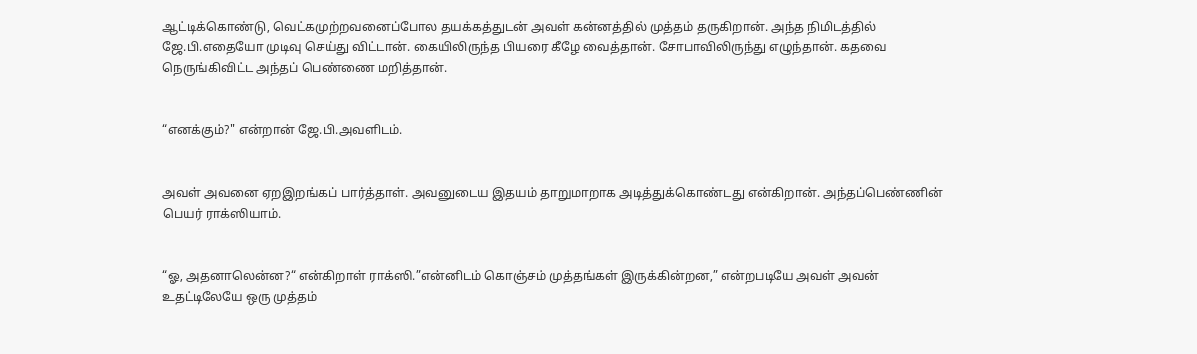ஆட்டிக்கொண்டு, வெட்கமுற்றவனைப்போல தயக்கத்துடன் அவள் கன்னத்தில் முத்தம் தருகிறான். அந்த நிமிடத்தில் ஜே.பி.எதையோ முடிவு செய்து விட்டான். கையிலிருந்த பியரை கீழே வைத்தான். சோபாவிலிருந்து எழுந்தான். கதவை நெருங்கிவிட்ட அந்தப் பெண்ணை மறித்தான்.


“எனக்கும்?" என்றான் ஜே.பி.அவளிடம்.


அவள் அவனை ஏறஇறங்கப் பார்த்தாள். அவனுடைய இதயம் தாறுமாறாக அடித்துக்கொண்டது என்கிறான். அந்தப்பெண்ணின் பெயர் ராக்ஸியாம்.


“ஓ, அதனாலென்ன?“ என்கிறாள் ராக்ஸி.”என்னிடம் கொஞ்சம் முத்தங்கள் இருக்கின்றன,” என்றபடியே அவள் அவன் உதட்டிலேயே ஒரு முத்தம்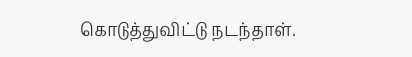கொடுத்துவிட்டு நடந்தாள்.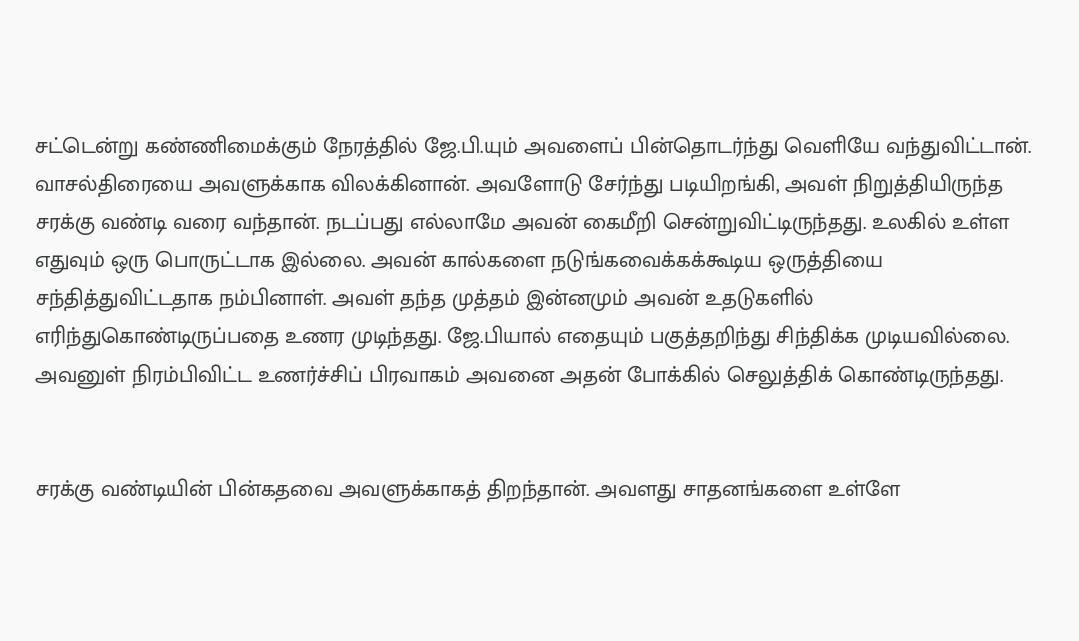சட்டென்று கண்ணிமைக்கும் நேரத்தில் ஜே.பி.யும் அவளைப் பின்தொடர்ந்து வெளியே வந்துவிட்டான். வாசல்திரையை அவளுக்காக விலக்கினான். அவளோடு சேர்ந்து படியிறங்கி, அவள் நிறுத்தியிருந்த சரக்கு வண்டி வரை வந்தான். நடப்பது எல்லாமே அவன் கைமீறி சென்றுவிட்டிருந்தது. உலகில் உள்ள எதுவும் ஒரு பொருட்டாக இல்லை. அவன் கால்களை நடுங்கவைக்கக்கூடிய ஒருத்தியை சந்தித்துவிட்டதாக நம்பினாள். அவள் தந்த முத்தம் இன்னமும் அவன் உதடுகளில் எரிந்துகொண்டிருப்பதை உணர முடிந்தது. ஜே.பியால் எதையும் பகுத்தறிந்து சிந்திக்க முடியவில்லை. அவனுள் நிரம்பிவிட்ட உணர்ச்சிப் பிரவாகம் அவனை அதன் போக்கில் செலுத்திக் கொண்டிருந்தது.


சரக்கு வண்டியின் பின்கதவை அவளுக்காகத் திறந்தான். அவளது சாதனங்களை உள்ளே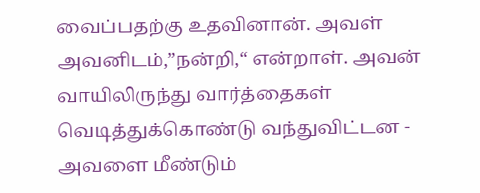வைப்பதற்கு உதவினான். அவள் அவனிடம்,”நன்றி,“ என்றாள். அவன் வாயிலிருந்து வார்த்தைகள் வெடித்துக்கொண்டு வந்துவிட்டன - அவளை மீண்டும்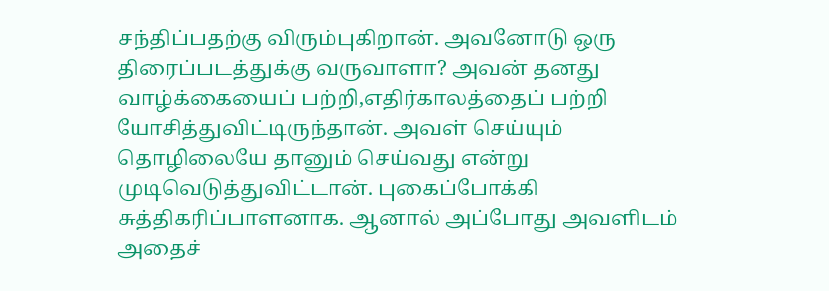சந்திப்பதற்கு விரும்புகிறான். அவனோடு ஒரு திரைப்படத்துக்கு வருவாளா? அவன் தனது வாழ்க்கையைப் பற்றி,எதிர்காலத்தைப் பற்றி யோசித்துவிட்டிருந்தான். அவள் செய்யும் தொழிலையே தானும் செய்வது என்று முடிவெடுத்துவிட்டான். புகைப்போக்கி சுத்திகரிப்பாளனாக. ஆனால் அப்போது அவளிடம் அதைச்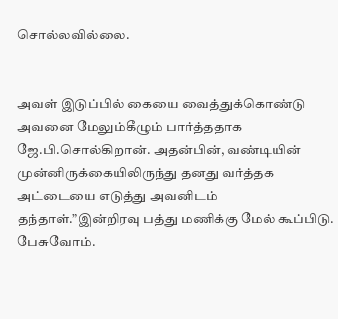சொல்லவில்லை.


அவள் இடுப்பில் கையை வைத்துக்கொண்டு அவனை மேலும்கீழும் பார்த்ததாக ஜே.பி.சொல்கிறான். அதன்பின், வண்டியின் முன்னிருக்கையிலிருந்து தனது வர்த்தக அட்டையை எடுத்து அவனிடம் தந்தாள்.”இன்றிரவு பத்து மணிக்கு மேல் கூப்பிடு. பேசுவோம்.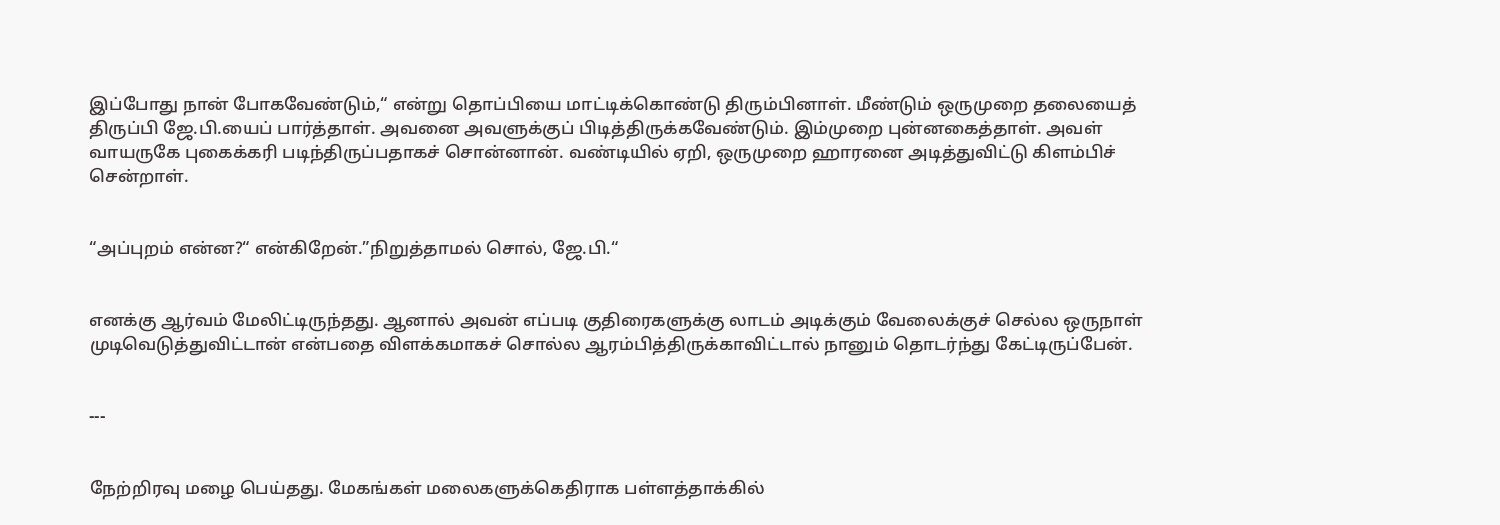இப்போது நான் போகவேண்டும்,“ என்று தொப்பியை மாட்டிக்கொண்டு திரும்பினாள். மீண்டும் ஒருமுறை தலையைத் திருப்பி ஜே.பி.யைப் பார்த்தாள். அவனை அவளுக்குப் பிடித்திருக்கவேண்டும். இம்முறை புன்னகைத்தாள். அவள் வாயருகே புகைக்கரி படிந்திருப்பதாகச் சொன்னான். வண்டியில் ஏறி, ஒருமுறை ஹாரனை அடித்துவிட்டு கிளம்பிச் சென்றாள்.


“அப்புறம் என்ன?“ என்கிறேன்.”நிறுத்தாமல் சொல், ஜே.பி.“


எனக்கு ஆர்வம் மேலிட்டிருந்தது. ஆனால் அவன் எப்படி குதிரைகளுக்கு லாடம் அடிக்கும் வேலைக்குச் செல்ல ஒருநாள் முடிவெடுத்துவிட்டான் என்பதை விளக்கமாகச் சொல்ல ஆரம்பித்திருக்காவிட்டால் நானும் தொடர்ந்து கேட்டிருப்பேன்.


---


நேற்றிரவு மழை பெய்தது. மேகங்கள் மலைகளுக்கெதிராக பள்ளத்தாக்கில்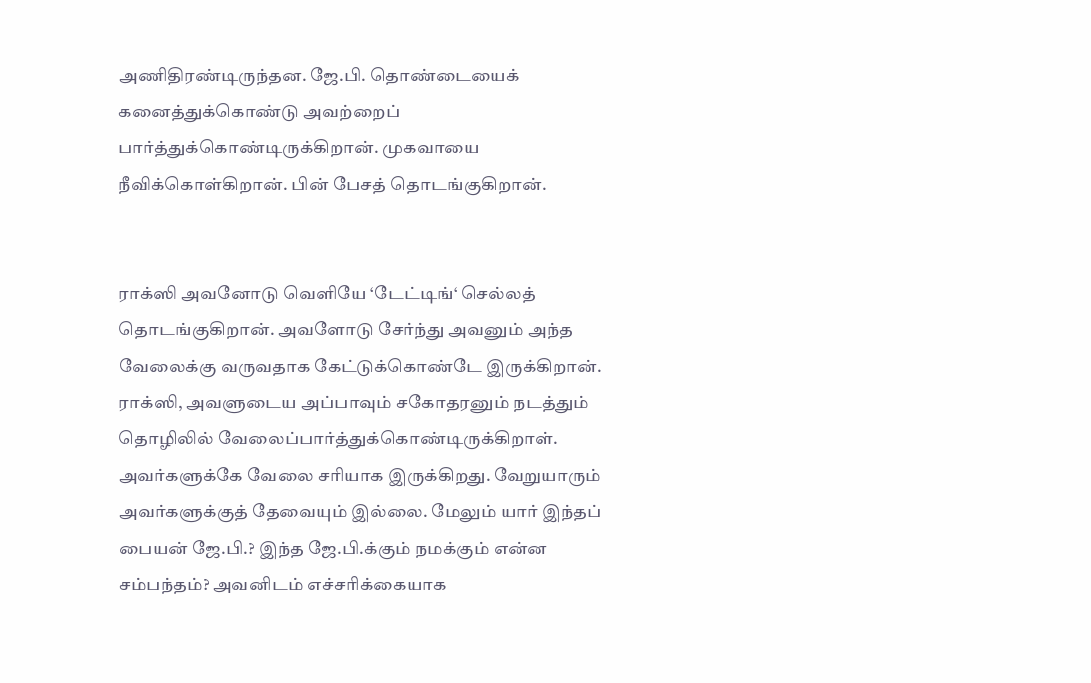அணிதிரண்டிருந்தன. ஜே.பி. தொண்டையைக் கனைத்துக்கொண்டு அவற்றைப் பார்த்துக்கொண்டிருக்கிறான். முகவாயை நீவிக்கொள்கிறான். பின் பேசத் தொடங்குகிறான்.


ராக்ஸி அவனோடு வெளியே ‘டேட்டிங்‘ செல்லத் தொடங்குகிறான். அவளோடு சேர்ந்து அவனும் அந்த வேலைக்கு வருவதாக கேட்டுக்கொண்டே இருக்கிறான். ராக்ஸி, அவளுடைய அப்பாவும் சகோதரனும் நடத்தும் தொழிலில் வேலைப்பார்த்துக்கொண்டிருக்கிறாள். அவர்களுக்கே வேலை சரியாக இருக்கிறது. வேறுயாரும் அவர்களுக்குத் தேவையும் இல்லை. மேலும் யார் இந்தப் பையன் ஜே.பி.? இந்த ஜே.பி.க்கும் நமக்கும் என்ன சம்பந்தம்? அவனிடம் எச்சரிக்கையாக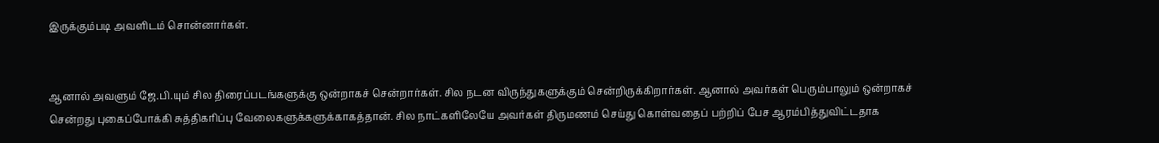இருக்கும்படி அவளிடம் சொன்னார்கள்.


ஆனால் அவளும் ஜே.பி.யும் சில திரைப்படங்களுக்கு ஒன்றாகச் சென்றார்கள். சில நடன விருந்துகளுக்கும் சென்றிருக்கிறார்கள். ஆனால் அவர்கள் பெரும்பாலும் ஒன்றாகச் சென்றது புகைப்போக்கி சுத்திகரிப்பு வேலைகளுக்களுக்காகத்தான். சில நாட்களிலேயே அவர்கள் திருமணம் செய்து கொள்வதைப் பற்றிப் பேச ஆரம்பித்துவிட்டதாக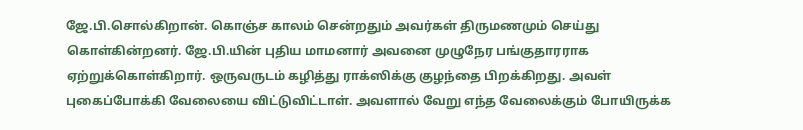ஜே.பி.சொல்கிறான். கொஞ்ச காலம் சென்றதும் அவர்கள் திருமணமும் செய்து கொள்கின்றனர். ஜே.பி.யின் புதிய மாமனார் அவனை முழுநேர பங்குதாரராக ஏற்றுக்கொள்கிறார். ஒருவருடம் கழித்து ராக்ஸிக்கு குழந்தை பிறக்கிறது. அவள் புகைப்போக்கி வேலையை விட்டுவிட்டாள். அவளால் வேறு எந்த வேலைக்கும் போயிருக்க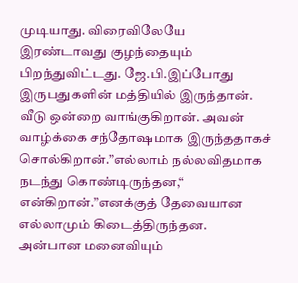முடியாது. விரைவிலேயே இரண்டாவது குழந்தையும் பிறந்துவிட்டது. ஜே.பி.இப்போது இருபதுகளின் மத்தியில் இருந்தான். வீடு ஒன்றை வாங்குகிறான். அவன் வாழ்க்கை சந்தோஷமாக இருந்ததாகச் சொல்கிறான்.”எல்லாம் நல்லவிதமாக நடந்து கொண்டிருந்தன,“ என்கிறான்.”எனக்குத் தேவையான எல்லாமும் கிடைத்திருந்தன. அன்பான மனைவியும்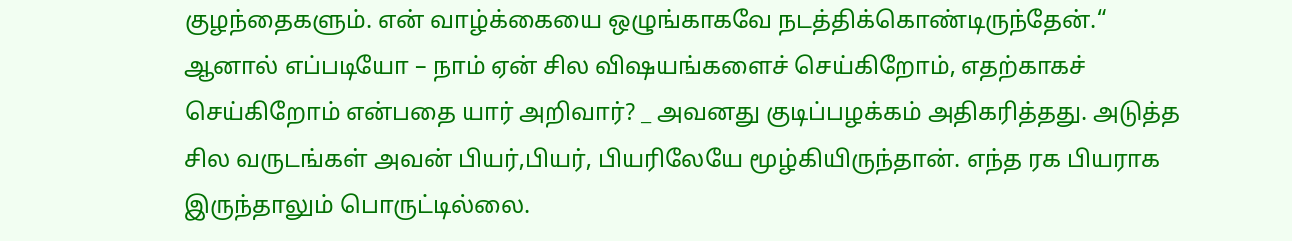குழந்தைகளும். என் வாழ்க்கையை ஒழுங்காகவே நடத்திக்கொண்டிருந்தேன்.“ ஆனால் எப்படியோ – நாம் ஏன் சில விஷயங்களைச் செய்கிறோம், எதற்காகச் செய்கிறோம் என்பதை யார் அறிவார்? _ அவனது குடிப்பழக்கம் அதிகரித்தது. அடுத்த சில வருடங்கள் அவன் பியர்,பியர், பியரிலேயே மூழ்கியிருந்தான். எந்த ரக பியராக இருந்தாலும் பொருட்டில்லை.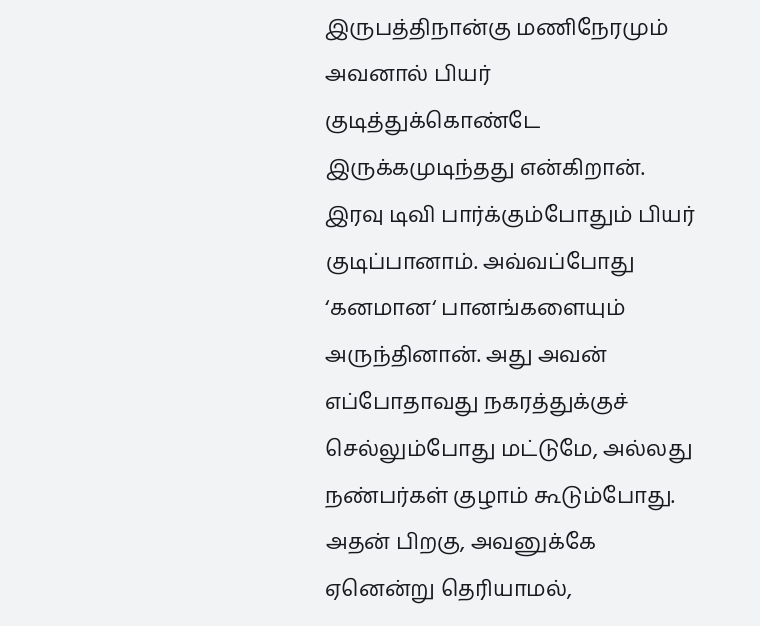இருபத்திநான்கு மணிநேரமும் அவனால் பியர் குடித்துக்கொண்டே இருக்கமுடிந்தது என்கிறான். இரவு டிவி பார்க்கும்போதும் பியர் குடிப்பானாம். அவ்வப்போது ‘கனமான‘ பானங்களையும் அருந்தினான். அது அவன் எப்போதாவது நகரத்துக்குச் செல்லும்போது மட்டுமே, அல்லது நண்பர்கள் குழாம் கூடும்போது. அதன் பிறகு, அவனுக்கே ஏனென்று தெரியாமல்,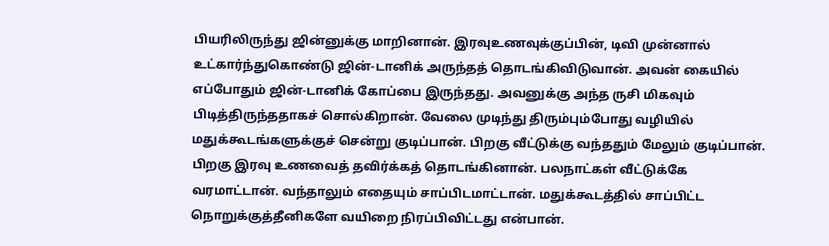பியரிலிருந்து ஜின்னுக்கு மாறினான். இரவுஉணவுக்குப்பின், டிவி முன்னால் உட்கார்ந்துகொண்டு ஜின்-டானிக் அருந்தத் தொடங்கிவிடுவான். அவன் கையில் எப்போதும் ஜின்-டானிக் கோப்பை இருந்தது. அவனுக்கு அந்த ருசி மிகவும் பிடித்திருந்ததாகச் சொல்கிறான். வேலை முடிந்து திரும்பும்போது வழியில் மதுக்கூடங்களுக்குச் சென்று குடிப்பான். பிறகு வீட்டுக்கு வந்ததும் மேலும் குடிப்பான். பிறகு இரவு உணவைத் தவிர்க்கத் தொடங்கினான். பலநாட்கள் வீட்டுக்கே வரமாட்டான். வந்தாலும் எதையும் சாப்பிடமாட்டான். மதுக்கூடத்தில் சாப்பிட்ட நொறுக்குத்தீனிகளே வயிறை நிரப்பிவிட்டது என்பான்.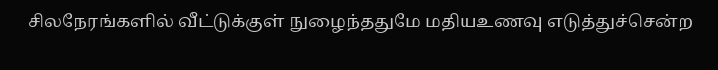சிலநேரங்களில் வீட்டுக்குள் நுழைந்ததுமே மதியஉணவு எடுத்துச்சென்ற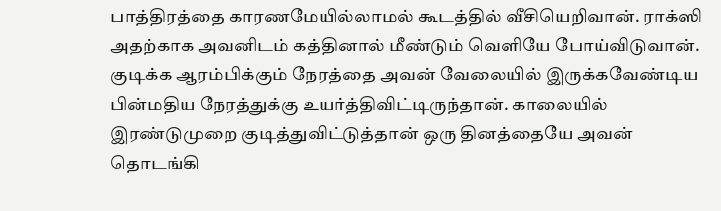பாத்திரத்தை காரணமேயில்லாமல் கூடத்தில் வீசியெறிவான். ராக்ஸி அதற்காக அவனிடம் கத்தினால் மீண்டும் வெளியே போய்விடுவான். குடிக்க ஆரம்பிக்கும் நேரத்தை அவன் வேலையில் இருக்கவேண்டிய பின்மதிய நேரத்துக்கு உயர்த்திவிட்டிருந்தான். காலையில் இரண்டுமுறை குடித்துவிட்டுத்தான் ஒரு தினத்தையே அவன் தொடங்கி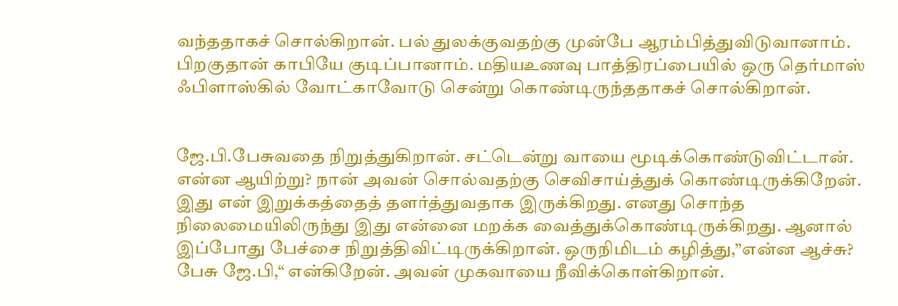வந்ததாகச் சொல்கிறான். பல் துலக்குவதற்கு முன்பே ஆரம்பித்துவிடுவானாம். பிறகுதான் காபியே குடிப்பானாம். மதியஉணவு பாத்திரப்பையில் ஒரு தெர்மாஸ் ஃபிளாஸ்கில் வோட்காவோடு சென்று கொண்டிருந்ததாகச் சொல்கிறான்.


ஜே.பி.பேசுவதை நிறுத்துகிறான். சட்டென்று வாயை மூடிக்கொண்டுவிட்டான். என்ன ஆயிற்று? நான் அவன் சொல்வதற்கு செவிசாய்த்துக் கொண்டிருக்கிறேன். இது என் இறுக்கத்தைத் தளர்த்துவதாக இருக்கிறது. எனது சொந்த நிலைமையிலிருந்து இது என்னை மறக்க வைத்துக்கொண்டிருக்கிறது. ஆனால் இப்போது பேச்சை நிறுத்திவிட்டிருக்கிறான். ஒருநிமிடம் கழித்து,”என்ன ஆச்சு? பேசு ஜே.பி,“ என்கிறேன். அவன் முகவாயை நீவிக்கொள்கிறான்.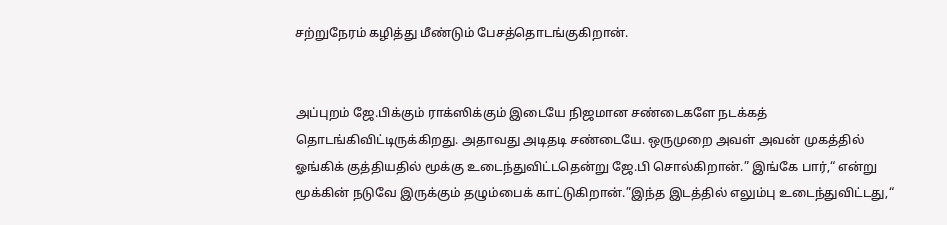சற்றுநேரம் கழித்து மீண்டும் பேசத்தொடங்குகிறான்.


அப்புறம் ஜே.பிக்கும் ராக்ஸிக்கும் இடையே நிஜமான சண்டைகளே நடக்கத் தொடங்கிவிட்டிருக்கிறது. அதாவது அடிதடி சண்டையே. ஒருமுறை அவள் அவன் முகத்தில் ஓங்கிக் குத்தியதில் மூக்கு உடைந்துவிட்டதென்று ஜே.பி சொல்கிறான்.” இங்கே பார்,“ என்று மூக்கின் நடுவே இருக்கும் தழும்பைக் காட்டுகிறான்.”இந்த இடத்தில் எலும்பு உடைந்துவிட்டது,“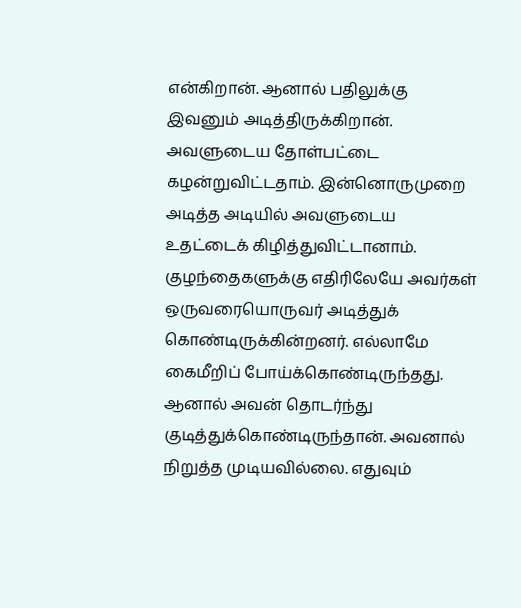என்கிறான். ஆனால் பதிலுக்கு இவனும் அடித்திருக்கிறான். அவளுடைய தோள்பட்டை கழன்றுவிட்டதாம். இன்னொருமுறை அடித்த அடியில் அவளுடைய உதட்டைக் கிழித்துவிட்டானாம். குழந்தைகளுக்கு எதிரிலேயே அவர்கள் ஒருவரையொருவர் அடித்துக் கொண்டிருக்கின்றனர். எல்லாமே கைமீறிப் போய்க்கொண்டிருந்தது. ஆனால் அவன் தொடர்ந்து குடித்துக்கொண்டிருந்தான். அவனால் நிறுத்த முடியவில்லை. எதுவும்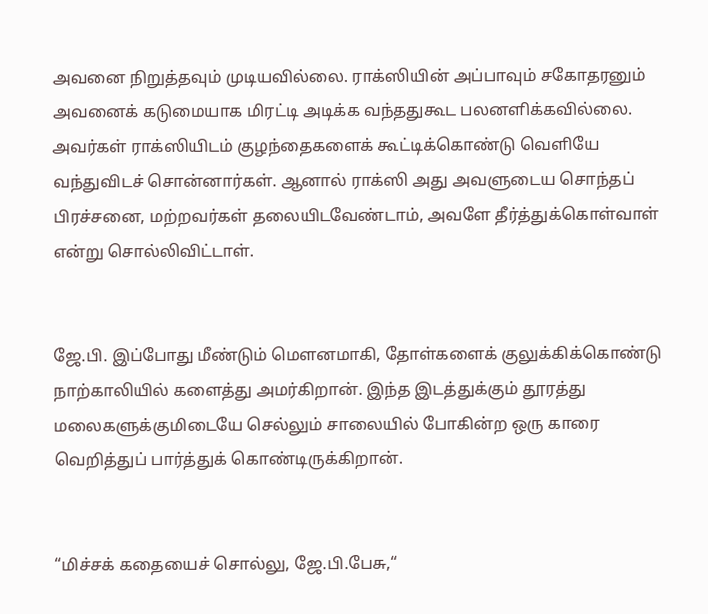அவனை நிறுத்தவும் முடியவில்லை. ராக்ஸியின் அப்பாவும் சகோதரனும் அவனைக் கடுமையாக மிரட்டி அடிக்க வந்ததுகூட பலனளிக்கவில்லை. அவர்கள் ராக்ஸியிடம் குழந்தைகளைக் கூட்டிக்கொண்டு வெளியே வந்துவிடச் சொன்னார்கள். ஆனால் ராக்ஸி அது அவளுடைய சொந்தப் பிரச்சனை, மற்றவர்கள் தலையிடவேண்டாம், அவளே தீர்த்துக்கொள்வாள் என்று சொல்லிவிட்டாள்.


ஜே.பி. இப்போது மீண்டும் மௌனமாகி, தோள்களைக் குலுக்கிக்கொண்டு நாற்காலியில் களைத்து அமர்கிறான். இந்த இடத்துக்கும் தூரத்து மலைகளுக்குமிடையே செல்லும் சாலையில் போகின்ற ஒரு காரை வெறித்துப் பார்த்துக் கொண்டிருக்கிறான்.


“மிச்சக் கதையைச் சொல்லு, ஜே.பி.பேசு,“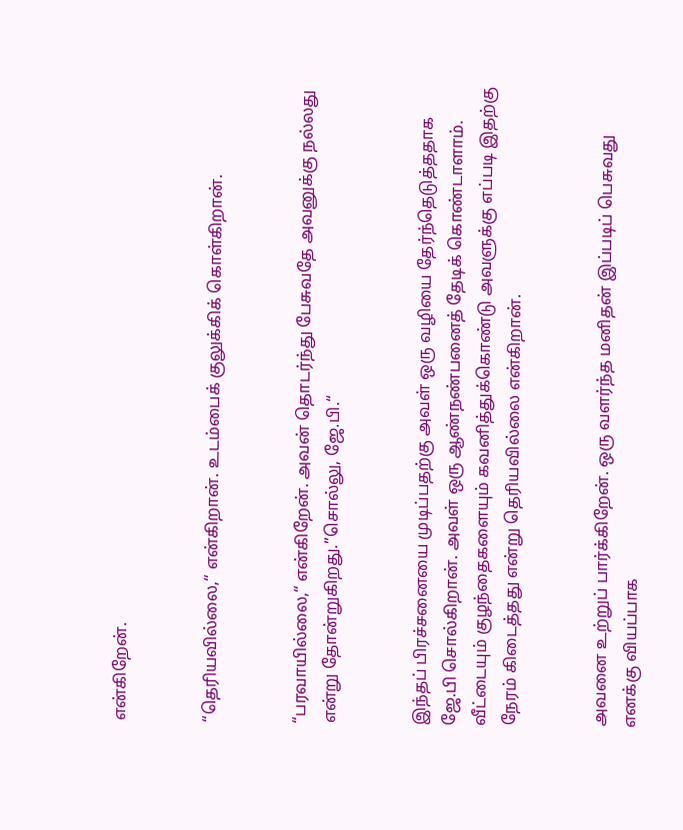என்கிறேன்.


“தெரியவில்லை,“ என்கிறான். உடம்பைக் குலுக்கிக் கொள்கிறான்.


“பரவாயில்லை,“ என்கிறேன். அவன் தொடர்ந்து பேசுவதே அவனுக்கு நல்லது என்று தோன்றுகிறது.”சொல்லு, ஜே.பி.“


இந்தப் பிரச்சனையை முடிப்பதற்கு அவள் ஒரு வழியை தேர்ந்தெடுத்ததாக ஜே.பி சொல்கிறான். அவள் ஒரு ஆண்நண்பனைத் தேடிக் கொண்டாளாம். வீட்டையும் குழந்தைகளையும் கவனித்துக்கொண்டு அவளுக்கு எப்படி இதற்கு நேரம் கிடைத்தது என்று தெரியவில்லை என்கிறான்.


அவனை உற்றுப் பார்க்கிறேன். ஒரு வளர்ந்த மனிதன் இப்படிப் பெசுவது எனக்கு வியப்பாக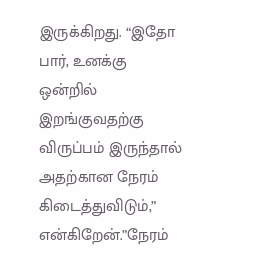இருக்கிறது. “இதோ பார், உனக்கு ஒன்றில் இறங்குவதற்கு விருப்பம் இருந்தால் அதற்கான நேரம் கிடைத்துவிடும்,” என்கிறேன்.”நேரம்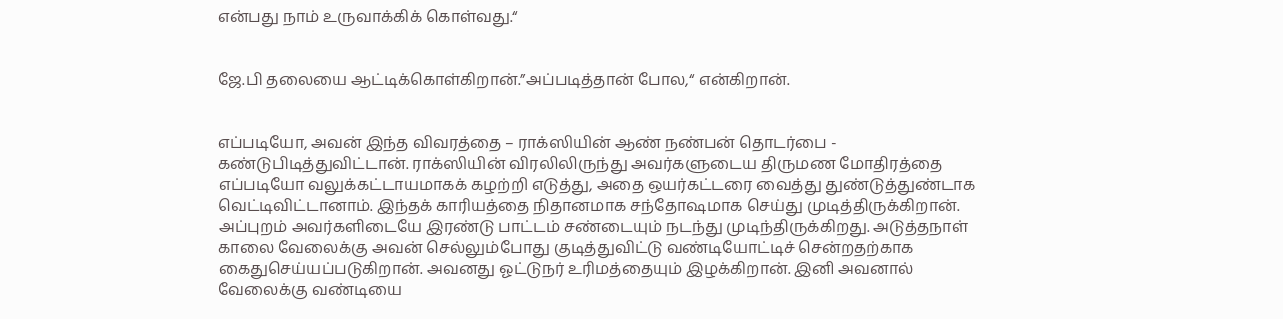என்பது நாம் உருவாக்கிக் கொள்வது.“


ஜே.பி தலையை ஆட்டிக்கொள்கிறான்.”அப்படித்தான் போல,“ என்கிறான்.


எப்படியோ, அவன் இந்த விவரத்தை – ராக்ஸியின் ஆண் நண்பன் தொடர்பை - கண்டுபிடித்துவிட்டான். ராக்ஸியின் விரலிலிருந்து அவர்களுடைய திருமண மோதிரத்தை எப்படியோ வலுக்கட்டாயமாகக் கழற்றி எடுத்து, அதை ஒயர்கட்டரை வைத்து துண்டுத்துண்டாக வெட்டிவிட்டானாம். இந்தக் காரியத்தை நிதானமாக சந்தோஷமாக செய்து முடித்திருக்கிறான். அப்புறம் அவர்களிடையே இரண்டு பாட்டம் சண்டையும் நடந்து முடிந்திருக்கிறது. அடுத்தநாள் காலை வேலைக்கு அவன் செல்லும்போது குடித்துவிட்டு வண்டியோட்டிச் சென்றதற்காக கைதுசெய்யப்படுகிறான். அவனது ஓட்டுநர் உரிமத்தையும் இழக்கிறான். இனி அவனால் வேலைக்கு வண்டியை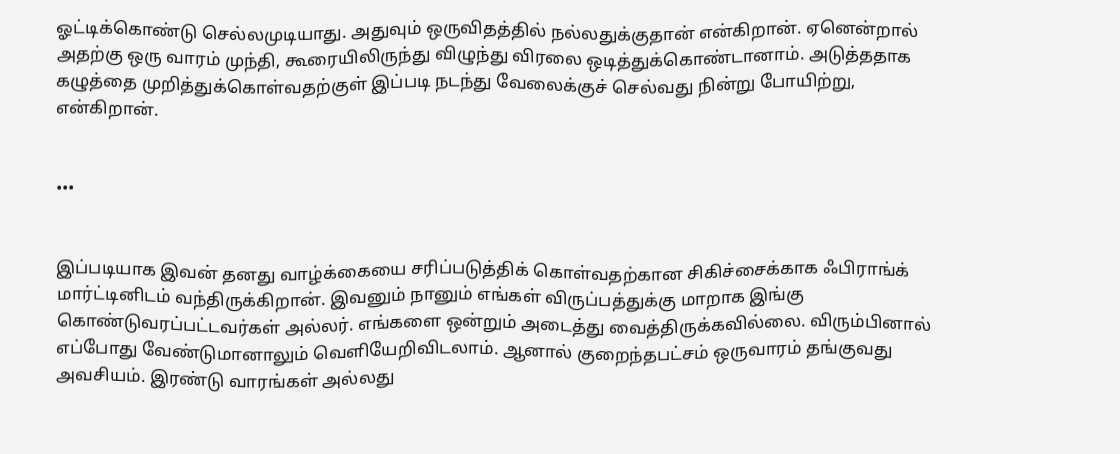ஓட்டிக்கொண்டு செல்லமுடியாது. அதுவும் ஒருவிதத்தில் நல்லதுக்குதான் என்கிறான். ஏனென்றால் அதற்கு ஒரு வாரம் முந்தி, கூரையிலிருந்து விழுந்து விரலை ஒடித்துக்கொண்டானாம். அடுத்ததாக கழுத்தை முறித்துக்கொள்வதற்குள் இப்படி நடந்து வேலைக்குச் செல்வது நின்று போயிற்று, என்கிறான்.


•••


இப்படியாக இவன் தனது வாழ்க்கையை சரிப்படுத்திக் கொள்வதற்கான சிகிச்சைக்காக ஃபிராங்க் மார்ட்டினிடம் வந்திருக்கிறான். இவனும் நானும் எங்கள் விருப்பத்துக்கு மாறாக இங்கு கொண்டுவரப்பட்டவர்கள் அல்லர். எங்களை ஒன்றும் அடைத்து வைத்திருக்கவில்லை. விரும்பினால் எப்போது வேண்டுமானாலும் வெளியேறிவிடலாம். ஆனால் குறைந்தபட்சம் ஒருவாரம் தங்குவது அவசியம். இரண்டு வாரங்கள் அல்லது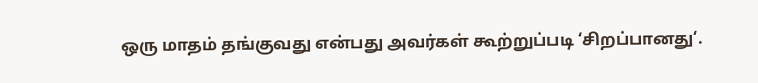ஒரு மாதம் தங்குவது என்பது அவர்கள் கூற்றுப்படி ‘சிறப்பானது‘.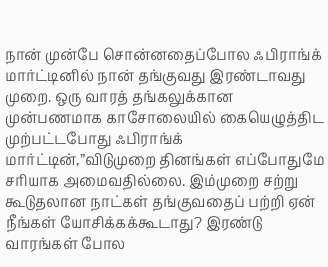நான் முன்பே சொன்னதைப்போல ஃபிராங்க் மார்ட்டினில் நான் தங்குவது இரண்டாவது முறை. ஒரு வாரத் தங்கலுக்கான முன்பணமாக காசோலையில் கையெழுத்திட முற்பட்டபோது ஃபிராங்க் மார்ட்டின்,”விடுமுறை தினங்கள் எப்போதுமே சரியாக அமைவதில்லை. இம்முறை சற்று கூடுதலான நாட்கள் தங்குவதைப் பற்றி ஏன் நீங்கள் யோசிக்கக்கூடாது? இரண்டு வாரங்கள் போல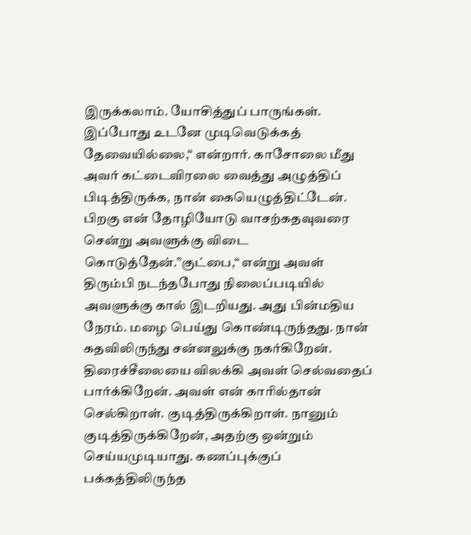இருக்கலாம். யோசித்துப் பாருங்கள். இப்போது உடனே முடிவெடுக்கத் தேவையில்லை,“ என்றார். காசோலை மீது அவர் கட்டைவிரலை வைத்து அழுத்திப் பிடித்திருக்க, நான் கையெழுத்திட்டேன். பிறகு என் தோழியோடு வாசற்கதவுவரை சென்று அவளுக்கு விடை கொடுத்தேன்.”குட்பை,“ என்று அவள் திரும்பி நடந்தபோது நிலைப்படியில் அவளுக்கு கால் இடறியது. அது பின்மதிய நேரம். மழை பெய்து கொண்டிருந்தது. நான் கதவிலிருந்து சன்னலுக்கு நகர்கிறேன். திரைச்சீலையை விலக்கி அவள் செல்வதைப் பார்க்கிறேன். அவள் என் காரில்தான் செல்கிறாள். குடித்திருக்கிறாள். நானும் குடித்திருக்கிறேன், அதற்கு ஒன்றும் செய்யமுடியாது. கணப்புக்குப் பக்கத்திலிருந்த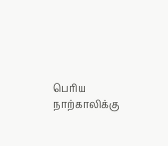பெரிய நாற்காலிக்கு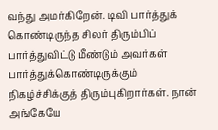வந்து அமர்கிறேன். டிவி பார்த்துக் கொண்டிருந்த சிலர் திரும்பிப் பார்த்துவிட்டு மீண்டும் அவர்கள் பார்த்துக்கொண்டிருக்கும் நிகழ்ச்சிக்குத் திரும்புகிறார்கள். நான் அங்கேயே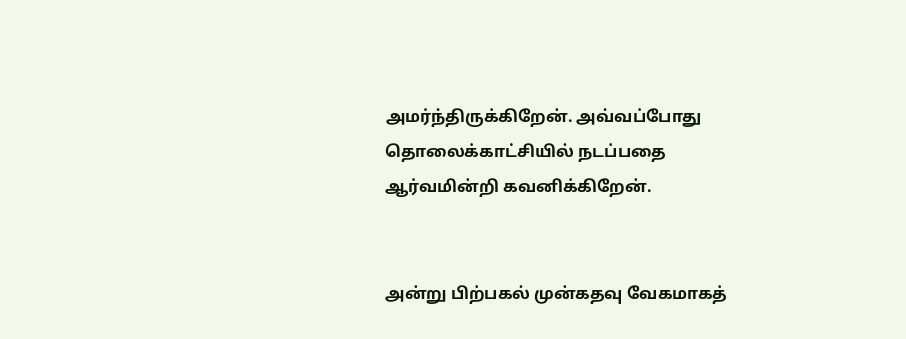அமர்ந்திருக்கிறேன். அவ்வப்போது தொலைக்காட்சியில் நடப்பதை ஆர்வமின்றி கவனிக்கிறேன்.


அன்று பிற்பகல் முன்கதவு வேகமாகத்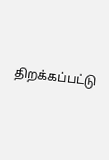திறக்கப்பட்டு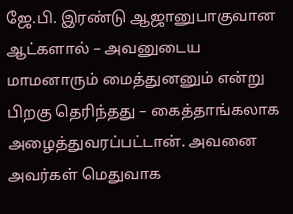ஜே.பி. இரண்டு ஆஜானுபாகுவான ஆட்களால் – அவனுடைய மாமனாரும் மைத்துனனும் என்று பிறகு தெரிந்தது – கைத்தாங்கலாக அழைத்துவரப்பட்டான். அவனை அவர்கள் மெதுவாக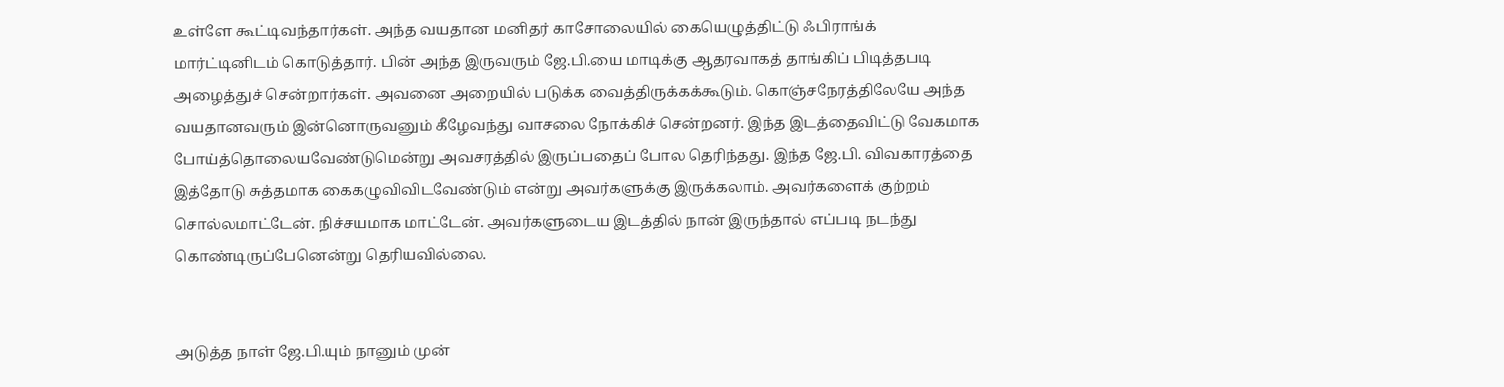உள்ளே கூட்டிவந்தார்கள். அந்த வயதான மனிதர் காசோலையில் கையெழுத்திட்டு ஃபிராங்க் மார்ட்டினிடம் கொடுத்தார். பின் அந்த இருவரும் ஜே.பி.யை மாடிக்கு ஆதரவாகத் தாங்கிப் பிடித்தபடி அழைத்துச் சென்றார்கள். அவனை அறையில் படுக்க வைத்திருக்கக்கூடும். கொஞ்சநேரத்திலேயே அந்த வயதானவரும் இன்னொருவனும் கீழேவந்து வாசலை நோக்கிச் சென்றனர். இந்த இடத்தைவிட்டு வேகமாக போய்த்தொலையவேண்டுமென்று அவசரத்தில் இருப்பதைப் போல தெரிந்தது. இந்த ஜே.பி. விவகாரத்தை இத்தோடு சுத்தமாக கைகழுவிவிடவேண்டும் என்று அவர்களுக்கு இருக்கலாம். அவர்களைக் குற்றம் சொல்லமாட்டேன். நிச்சயமாக மாட்டேன். அவர்களுடைய இடத்தில் நான் இருந்தால் எப்படி நடந்து கொண்டிருப்பேனென்று தெரியவில்லை.


அடுத்த நாள் ஜே.பி.யும் நானும் முன்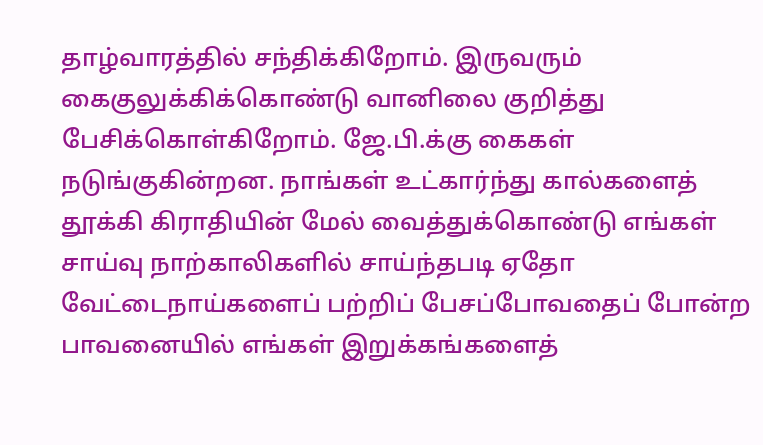தாழ்வாரத்தில் சந்திக்கிறோம். இருவரும் கைகுலுக்கிக்கொண்டு வானிலை குறித்து பேசிக்கொள்கிறோம். ஜே.பி.க்கு கைகள் நடுங்குகின்றன. நாங்கள் உட்கார்ந்து கால்களைத் தூக்கி கிராதியின் மேல் வைத்துக்கொண்டு எங்கள் சாய்வு நாற்காலிகளில் சாய்ந்தபடி ஏதோ வேட்டைநாய்களைப் பற்றிப் பேசப்போவதைப் போன்ற பாவனையில் எங்கள் இறுக்கங்களைத்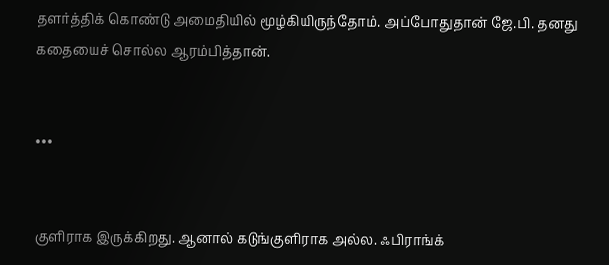தளர்த்திக் கொண்டு அமைதியில் மூழ்கியிருந்தோம். அப்போதுதான் ஜே.பி. தனது கதையைச் சொல்ல ஆரம்பித்தான்.


•••


குளிராக இருக்கிறது. ஆனால் கடுங்குளிராக அல்ல. ஃபிராங்க்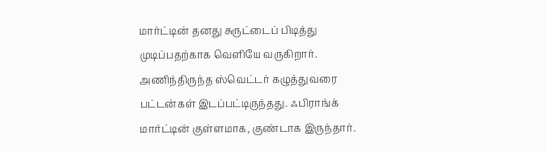மார்ட்டின் தனது சுருட்டைப் பிடித்து முடிப்பதற்காக வெளியே வருகிறார். அணிந்திருந்த ஸ்வெட்டர் கழுத்துவரை பட்டன்கள் இடப்பட்டிருந்தது. ஃபிராங்க் மார்ட்டின் குள்ளமாக, குண்டாக இருந்தார்.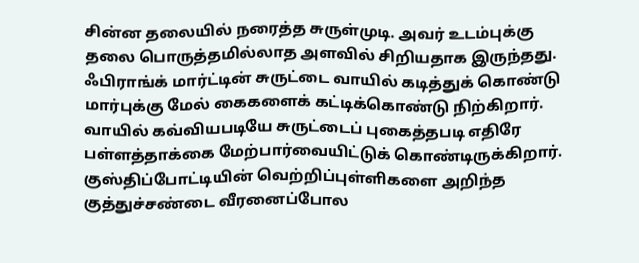சின்ன தலையில் நரைத்த சுருள்முடி. அவர் உடம்புக்கு தலை பொருத்தமில்லாத அளவில் சிறியதாக இருந்தது. ஃபிராங்க் மார்ட்டின் சுருட்டை வாயில் கடித்துக் கொண்டு மார்புக்கு மேல் கைகளைக் கட்டிக்கொண்டு நிற்கிறார். வாயில் கவ்வியபடியே சுருட்டைப் புகைத்தபடி எதிரே பள்ளத்தாக்கை மேற்பார்வையிட்டுக் கொண்டிருக்கிறார். குஸ்திப்போட்டியின் வெற்றிப்புள்ளிகளை அறிந்த குத்துச்சண்டை வீரனைப்போல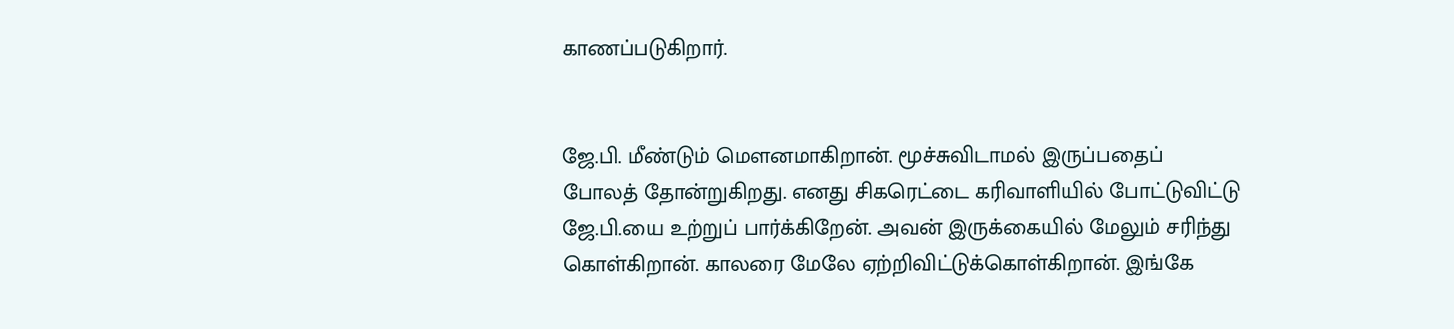காணப்படுகிறார்.


ஜே.பி. மீண்டும் மௌனமாகிறான். மூச்சுவிடாமல் இருப்பதைப் போலத் தோன்றுகிறது. எனது சிகரெட்டை கரிவாளியில் போட்டுவிட்டு ஜே.பி.யை உற்றுப் பார்க்கிறேன். அவன் இருக்கையில் மேலும் சரிந்து கொள்கிறான். காலரை மேலே ஏற்றிவிட்டுக்கொள்கிறான். இங்கே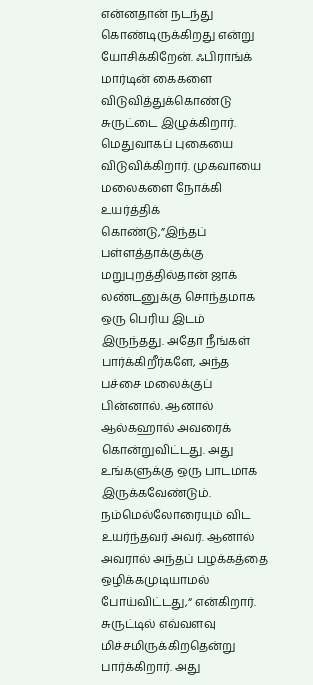என்னதான் நடந்து கொண்டிருக்கிறது என்று யோசிக்கிறேன். ஃபிராங்க் மார்டின் கைகளை விடுவித்துக்கொண்டு சுருட்டை இழுக்கிறார். மெதுவாகப் புகையை விடுவிக்கிறார். முகவாயை மலைகளை நோக்கி உயர்த்திக் கொண்டு,”இந்தப் பள்ளத்தாக்குக்கு மறுபுறத்தில்தான் ஜாக் லண்டனுக்கு சொந்தமாக ஒரு பெரிய இடம் இருந்தது. அதோ நீங்கள் பார்க்கிறீர்களே, அந்த பச்சை மலைக்குப் பின்னால். ஆனால் ஆல்கஹால் அவரைக் கொன்றுவிட்டது. அது உங்களுக்கு ஒரு பாடமாக இருக்கவேண்டும். நம்மெல்லோரையும் விட உயர்ந்தவர் அவர். ஆனால் அவரால் அந்தப் பழக்கத்தை ஒழிக்கமுடியாமல் போய்விட்டது,“ என்கிறார். சுருட்டில் எவ்வளவு மிச்சமிருக்கிறதென்று பார்க்கிறார். அது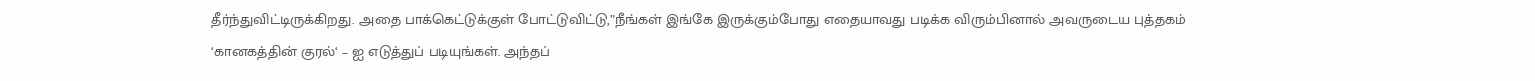தீர்ந்துவிட்டிருக்கிறது. அதை பாக்கெட்டுக்குள் போட்டுவிட்டு,”நீங்கள் இங்கே இருக்கும்போது எதையாவது படிக்க விரும்பினால் அவருடைய புத்தகம் ‘கானகத்தின் குரல்‘ – ஐ எடுத்துப் படியுங்கள். அந்தப்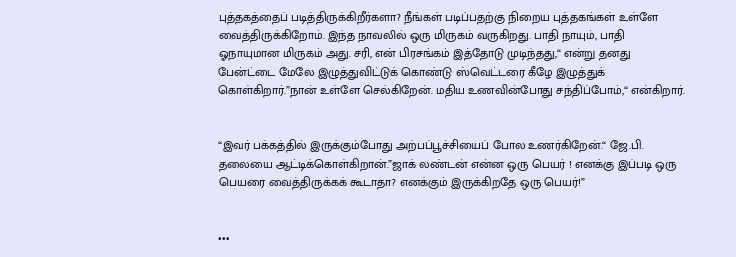புத்தகத்தைப் படித்திருக்கிறீர்களா? நீங்கள் படிப்பதற்கு நிறைய புத்தகங்கள் உள்ளே வைத்திருக்கிறோம். இந்த நாவலில் ஒரு மிருகம் வருகிறது. பாதி நாயும், பாதி ஓநாயுமான மிருகம் அது. சரி, என் பிரசங்கம் இத்தோடு முடிந்தது,“ என்று தனது பேன்ட்டை மேலே இழுத்துவிட்டுக் கொண்டு ஸ்வெட்டரை கீழே இழுத்துக் கொள்கிறார்.”நான் உள்ளே செல்கிறேன். மதிய உணவின்போது சந்திப்போம்,“ என்கிறார்.


“இவர் பக்கத்தில் இருக்கும்போது அற்பப்பூச்சியைப் போல உணர்கிறேன்.“ ஜே.பி. தலையை ஆட்டிக்கொள்கிறான்.”ஜாக் லண்டன் என்ன ஒரு பெயர் ! எனக்கு இப்படி ஒரு பெயரை வைத்திருக்கக் கூடாதா? எனக்கும் இருக்கிறதே ஒரு பெயர்!”


•••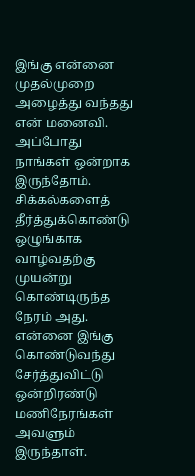இங்கு என்னை முதல்முறை அழைத்து வந்தது என் மனைவி. அப்போது நாங்கள் ஒன்றாக இருந்தோம். சிக்கல்களைத் தீர்த்துக்கொண்டு ஒழுங்காக வாழ்வதற்கு முயன்று கொண்டிருந்த நேரம் அது. என்னை இங்கு கொண்டுவந்து சேர்த்துவிட்டு ஒன்றிரண்டு மணிநேரங்கள் அவளும் இருந்தாள்.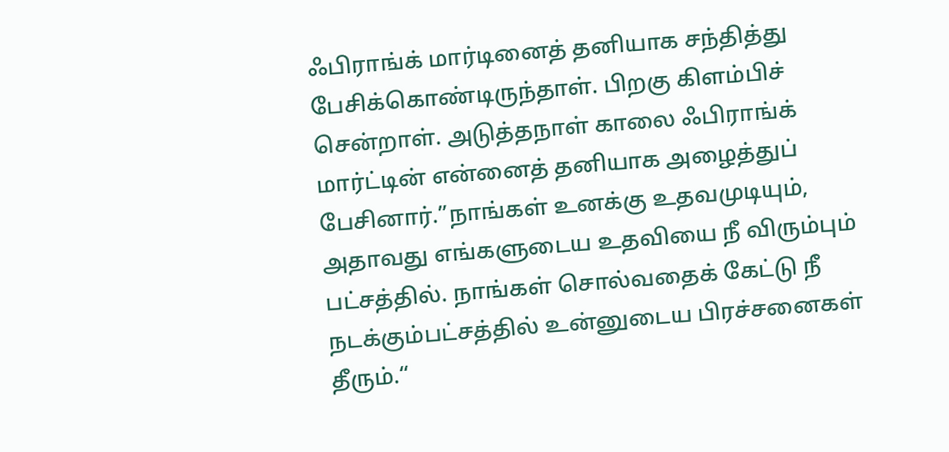ஃபிராங்க் மார்டினைத் தனியாக சந்தித்து பேசிக்கொண்டிருந்தாள். பிறகு கிளம்பிச் சென்றாள். அடுத்தநாள் காலை ஃபிராங்க் மார்ட்டின் என்னைத் தனியாக அழைத்துப் பேசினார்.”நாங்கள் உனக்கு உதவமுடியும், அதாவது எங்களுடைய உதவியை நீ விரும்பும் பட்சத்தில். நாங்கள் சொல்வதைக் கேட்டு நீ நடக்கும்பட்சத்தில் உன்னுடைய பிரச்சனைகள் தீரும்.“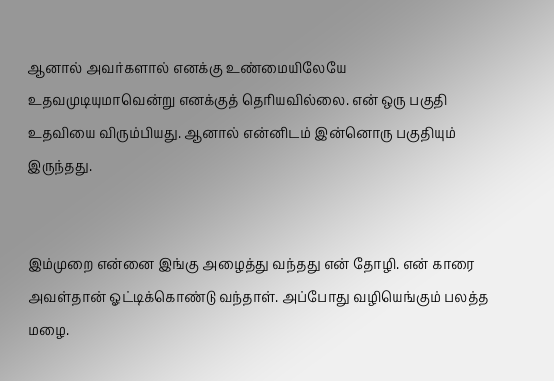ஆனால் அவர்களால் எனக்கு உண்மையிலேயே உதவமுடியுமாவென்று எனக்குத் தெரியவில்லை. என் ஒரு பகுதி உதவியை விரும்பியது. ஆனால் என்னிடம் இன்னொரு பகுதியும் இருந்தது.


இம்முறை என்னை இங்கு அழைத்து வந்தது என் தோழி. என் காரை அவள்தான் ஓட்டிக்கொண்டு வந்தாள். அப்போது வழியெங்கும் பலத்த மழை.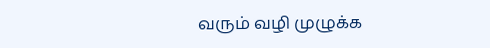வரும் வழி முழுக்க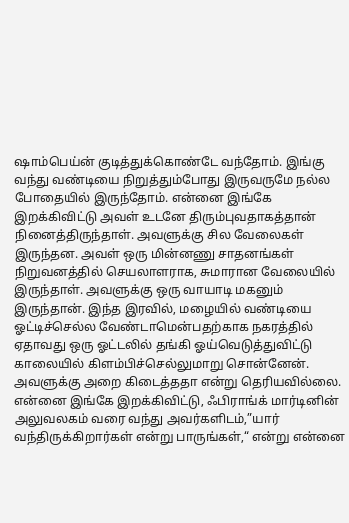ஷாம்பெய்ன் குடித்துக்கொண்டே வந்தோம். இங்கு வந்து வண்டியை நிறுத்தும்போது இருவருமே நல்ல போதையில் இருந்தோம். என்னை இங்கே இறக்கிவிட்டு அவள் உடனே திரும்புவதாகத்தான் நினைத்திருந்தாள். அவளுக்கு சில வேலைகள் இருந்தன. அவள் ஒரு மின்னணு சாதனங்கள் நிறுவனத்தில் செயலாளராக, சுமாரான வேலையில் இருந்தாள். அவளுக்கு ஒரு வாயாடி மகனும் இருந்தான். இந்த இரவில், மழையில் வண்டியை ஓட்டிச்செல்ல வேண்டாமென்பதற்காக நகரத்தில் ஏதாவது ஒரு ஓட்டலில் தங்கி ஓய்வெடுத்துவிட்டு காலையில் கிளம்பிச்செல்லுமாறு சொன்னேன். அவளுக்கு அறை கிடைத்ததா என்று தெரியவில்லை. என்னை இங்கே இறக்கிவிட்டு, ஃபிராங்க் மார்டினின் அலுவலகம் வரை வந்து அவர்களிடம்,”யார் வந்திருக்கிறார்கள் என்று பாருங்கள்,“ என்று என்னை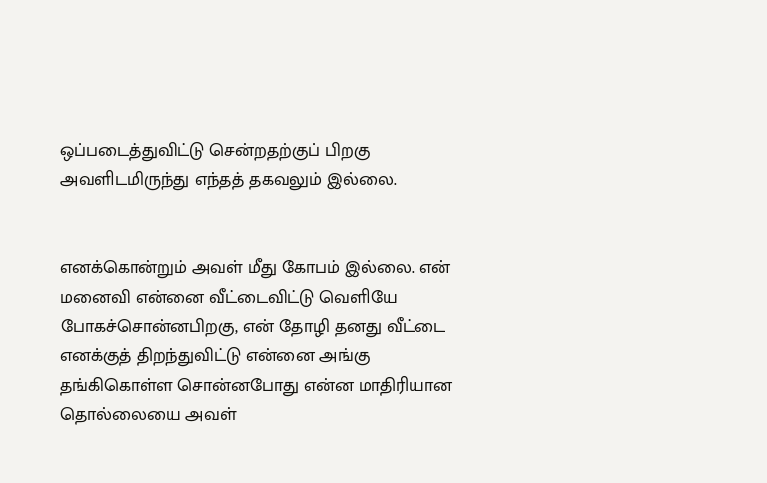ஒப்படைத்துவிட்டு சென்றதற்குப் பிறகு அவளிடமிருந்து எந்தத் தகவலும் இல்லை.


எனக்கொன்றும் அவள் மீது கோபம் இல்லை. என் மனைவி என்னை வீட்டைவிட்டு வெளியே போகச்சொன்னபிறகு, என் தோழி தனது வீட்டை எனக்குத் திறந்துவிட்டு என்னை அங்கு தங்கிகொள்ள சொன்னபோது என்ன மாதிரியான தொல்லையை அவள்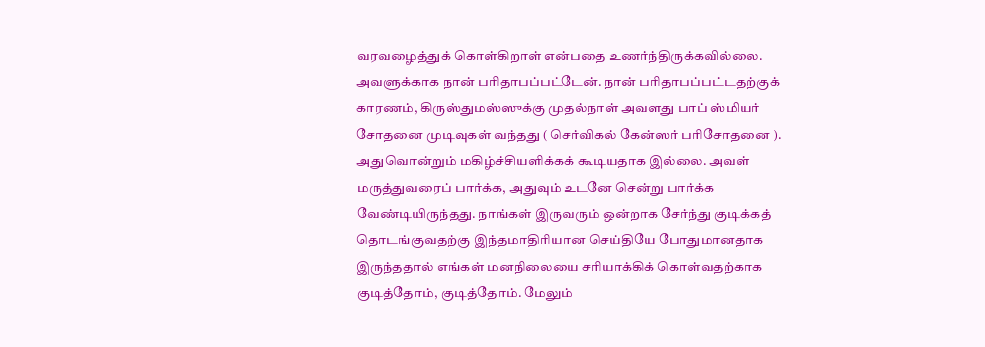வரவழைத்துக் கொள்கிறாள் என்பதை உணர்ந்திருக்கவில்லை. அவளுக்காக நான் பரிதாபப்பட்டேன். நான் பரிதாபப்பட்டதற்குக் காரணம், கிருஸ்துமஸ்ஸுக்கு முதல்நாள் அவளது பாப் ஸ்மியர் சோதனை முடிவுகள் வந்தது ( செர்விகல் கேன்ஸர் பரிசோதனை ). அதுவொன்றும் மகிழ்ச்சியளிக்கக் கூடியதாக இல்லை. அவள் மருத்துவரைப் பார்க்க, அதுவும் உடனே சென்று பார்க்க வேண்டியிருந்தது. நாங்கள் இருவரும் ஒன்றாக சேர்ந்து குடிக்கத் தொடங்குவதற்கு இந்தமாதிரியான செய்தியே போதுமானதாக இருந்ததால் எங்கள் மனநிலையை சரியாக்கிக் கொள்வதற்காக குடித்தோம், குடித்தோம். மேலும்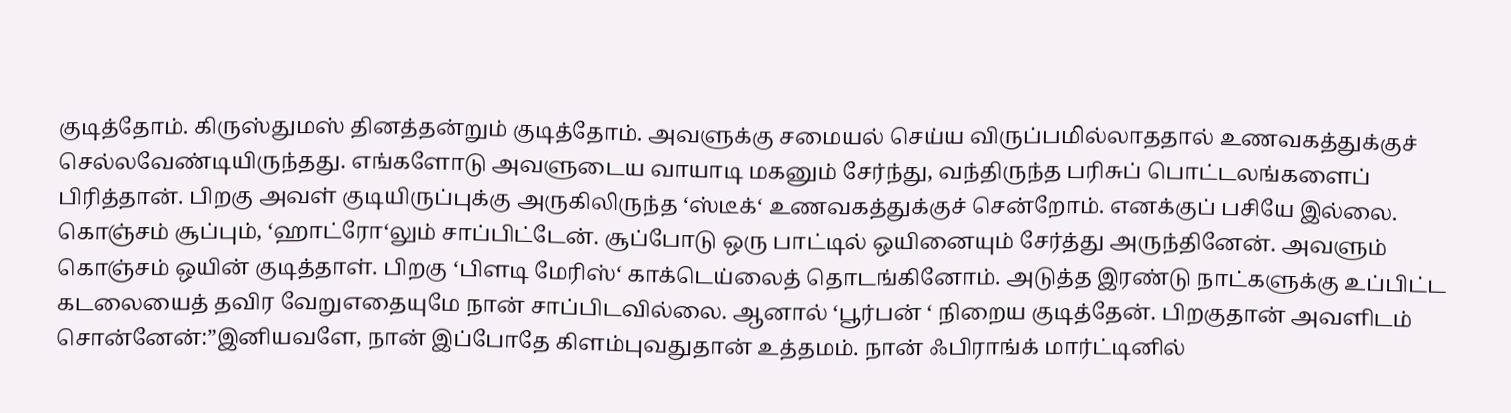குடித்தோம். கிருஸ்துமஸ் தினத்தன்றும் குடித்தோம். அவளுக்கு சமையல் செய்ய விருப்பமில்லாததால் உணவகத்துக்குச் செல்லவேண்டியிருந்தது. எங்களோடு அவளுடைய வாயாடி மகனும் சேர்ந்து, வந்திருந்த பரிசுப் பொட்டலங்களைப் பிரித்தான். பிறகு அவள் குடியிருப்புக்கு அருகிலிருந்த ‘ஸ்டீக்‘ உணவகத்துக்குச் சென்றோம். எனக்குப் பசியே இல்லை. கொஞ்சம் சூப்பும், ‘ஹாட்ரோ‘லும் சாப்பிட்டேன். சூப்போடு ஒரு பாட்டில் ஒயினையும் சேர்த்து அருந்தினேன். அவளும் கொஞ்சம் ஒயின் குடித்தாள். பிறகு ‘பிளடி மேரிஸ்‘ காக்டெய்லைத் தொடங்கினோம். அடுத்த இரண்டு நாட்களுக்கு உப்பிட்ட கடலையைத் தவிர வேறுஎதையுமே நான் சாப்பிடவில்லை. ஆனால் ‘பூர்பன் ‘ நிறைய குடித்தேன். பிறகுதான் அவளிடம் சொன்னேன்:”இனியவளே, நான் இப்போதே கிளம்புவதுதான் உத்தமம். நான் ஃபிராங்க் மார்ட்டினில்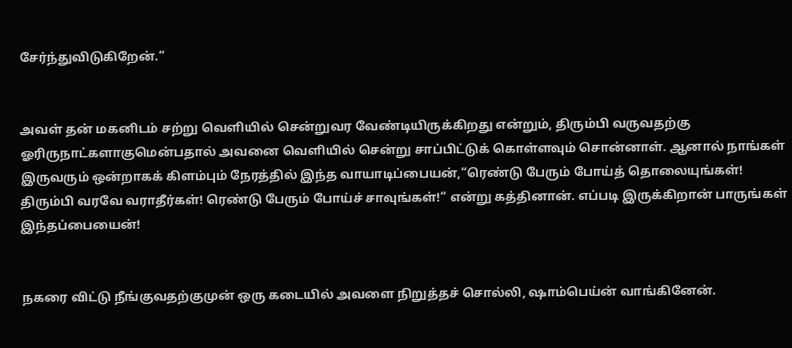சேர்ந்துவிடுகிறேன்.“


அவள் தன் மகனிடம் சற்று வெளியில் சென்றுவர வேண்டியிருக்கிறது என்றும், திரும்பி வருவதற்கு ஓரிருநாட்களாகுமென்பதால் அவனை வெளியில் சென்று சாப்பிட்டுக் கொள்ளவும் சொன்னாள். ஆனால் நாங்கள் இருவரும் ஒன்றாகக் கிளம்பும் நேரத்தில் இந்த வாயாடிப்பையன்,“ரெண்டு பேரும் போய்த் தொலையுங்கள்! திரும்பி வரவே வராதீர்கள்! ரெண்டு பேரும் போய்ச் சாவுங்கள்!“ என்று கத்தினான். எப்படி இருக்கிறான் பாருங்கள் இந்தப்பையைன்!


நகரை விட்டு நீங்குவதற்குமுன் ஒரு கடையில் அவளை நிறுத்தச் சொல்லி, ஷாம்பெய்ன் வாங்கினேன்.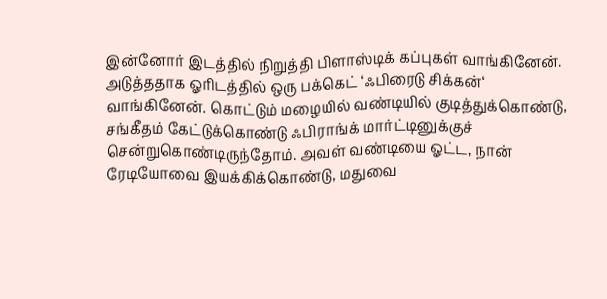இன்னோர் இடத்தில் நிறுத்தி பிளாஸ்டிக் கப்புகள் வாங்கினேன். அடுத்ததாக ஓரிடத்தில் ஒரு பக்கெட் ‘ஃபிரைடு சிக்கன்‘ வாங்கினேன். கொட்டும் மழையில் வண்டியில் குடித்துக்கொண்டு, சங்கீதம் கேட்டுக்கொண்டு ஃபிராங்க் மார்ட்டினுக்குச் சென்றுகொண்டிருந்தோம். அவள் வண்டியை ஓட்ட, நான் ரேடியோவை இயக்கிக்கொண்டு, மதுவை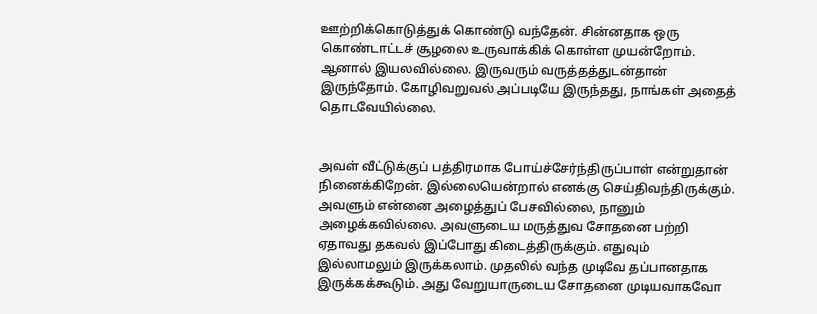ஊற்றிக்கொடுத்துக் கொண்டு வந்தேன். சின்னதாக ஒரு கொண்டாட்டச் சூழலை உருவாக்கிக் கொள்ள முயன்றோம். ஆனால் இயலவில்லை. இருவரும் வருத்தத்துடன்தான் இருந்தோம். கோழிவறுவல் அப்படியே இருந்தது, நாங்கள் அதைத் தொடவேயில்லை.


அவள் வீட்டுக்குப் பத்திரமாக போய்ச்சேர்ந்திருப்பாள் என்றுதான் நினைக்கிறேன். இல்லையென்றால் எனக்கு செய்திவந்திருக்கும். அவளும் என்னை அழைத்துப் பேசவில்லை, நானும் அழைக்கவில்லை. அவளுடைய மருத்துவ சோதனை பற்றி ஏதாவது தகவல் இப்போது கிடைத்திருக்கும். எதுவும் இல்லாமலும் இருக்கலாம். முதலில் வந்த முடிவே தப்பானதாக இருக்கக்கூடும். அது வேறுயாருடைய சோதனை முடியவாகவோ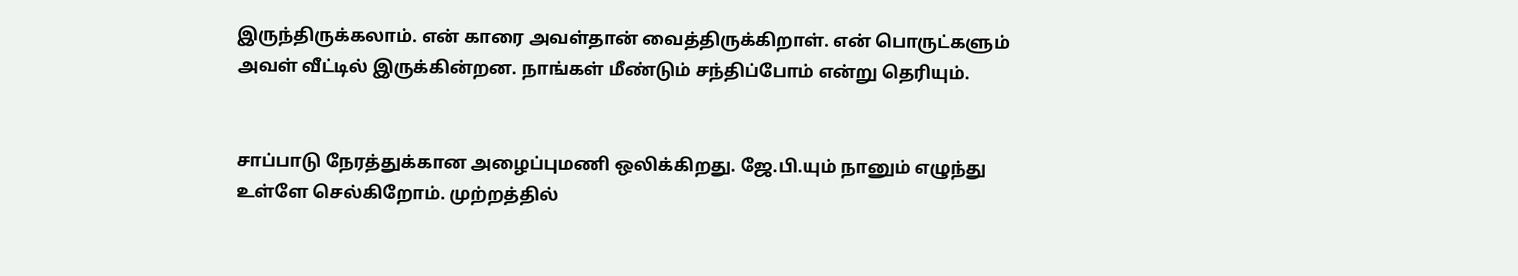இருந்திருக்கலாம். என் காரை அவள்தான் வைத்திருக்கிறாள். என் பொருட்களும் அவள் வீட்டில் இருக்கின்றன. நாங்கள் மீண்டும் சந்திப்போம் என்று தெரியும்.


சாப்பாடு நேரத்துக்கான அழைப்புமணி ஒலிக்கிறது. ஜே.பி.யும் நானும் எழுந்து உள்ளே செல்கிறோம். முற்றத்தில்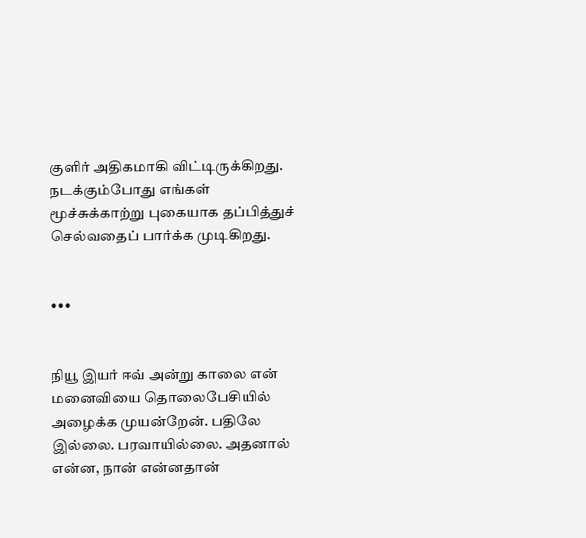குளிர் அதிகமாகி விட்டிருக்கிறது. நடக்கும்போது எங்கள் மூச்சுக்காற்று புகையாக தப்பித்துச் செல்வதைப் பார்க்க முடிகிறது.


•••


நியூ இயர் ஈவ் அன்று காலை என் மனைவியை தொலைபேசியில் அழைக்க முயன்றேன். பதிலே இல்லை. பரவாயில்லை. அதனால் என்ன, நான் என்னதான்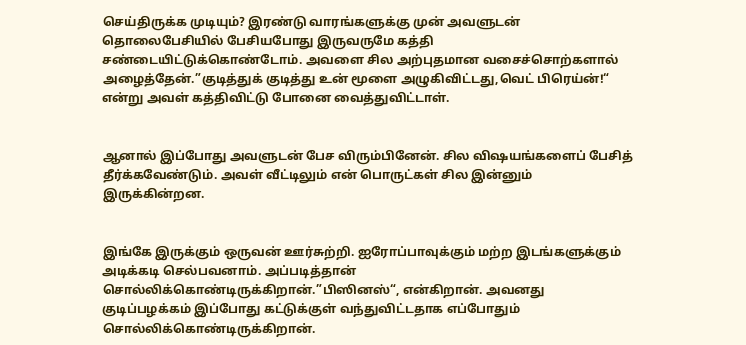செய்திருக்க முடியும்? இரண்டு வாரங்களுக்கு முன் அவளுடன் தொலைபேசியில் பேசியபோது இருவருமே கத்தி சண்டையிட்டுக்கொண்டோம். அவளை சில அற்புதமான வசைச்சொற்களால் அழைத்தேன்.”குடித்துக் குடித்து உன் மூளை அழுகிவிட்டது,வெட் பிரெய்ன்!“ என்று அவள் கத்திவிட்டு போனை வைத்துவிட்டாள்.


ஆனால் இப்போது அவளுடன் பேச விரும்பினேன். சில விஷயங்களைப் பேசித் தீர்க்கவேண்டும். அவள் வீட்டிலும் என் பொருட்கள் சில இன்னும் இருக்கின்றன.


இங்கே இருக்கும் ஒருவன் ஊர்சுற்றி. ஐரோப்பாவுக்கும் மற்ற இடங்களுக்கும் அடிக்கடி செல்பவனாம். அப்படித்தான் சொல்லிக்கொண்டிருக்கிறான்.”பிஸினஸ்“, என்கிறான். அவனது குடிப்பழக்கம் இப்போது கட்டுக்குள் வந்துவிட்டதாக எப்போதும் சொல்லிக்கொண்டிருக்கிறான்.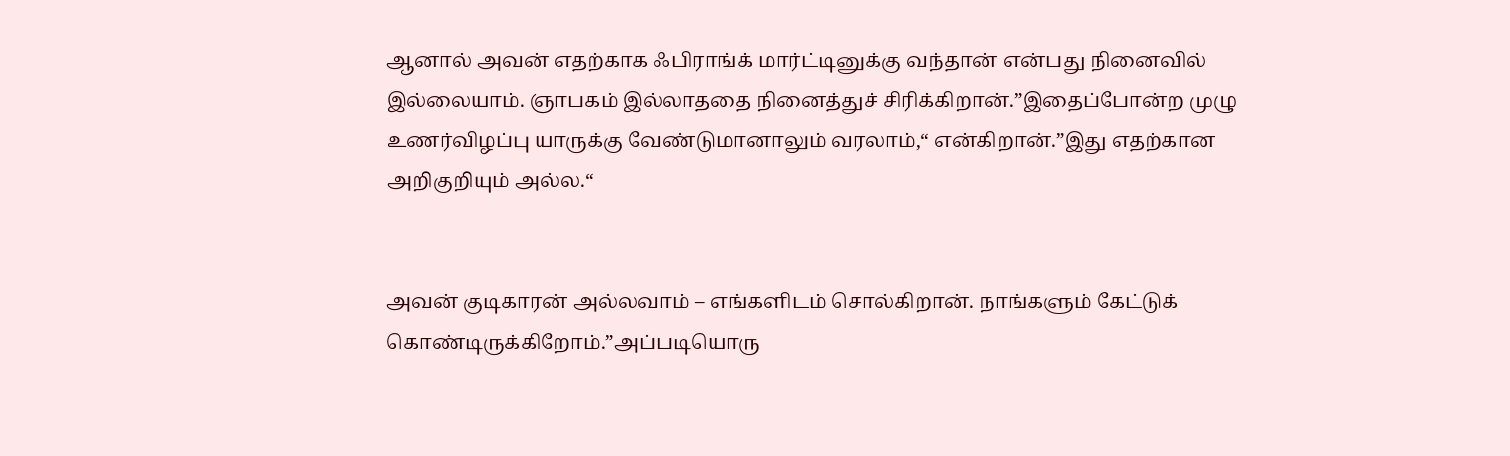ஆனால் அவன் எதற்காக ஃபிராங்க் மார்ட்டினுக்கு வந்தான் என்பது நினைவில் இல்லையாம். ஞாபகம் இல்லாததை நினைத்துச் சிரிக்கிறான்.”இதைப்போன்ற முழு உணர்விழப்பு யாருக்கு வேண்டுமானாலும் வரலாம்,“ என்கிறான்.”இது எதற்கான அறிகுறியும் அல்ல.“


அவன் குடிகாரன் அல்லவாம் – எங்களிடம் சொல்கிறான். நாங்களும் கேட்டுக் கொண்டிருக்கிறோம்.”அப்படியொரு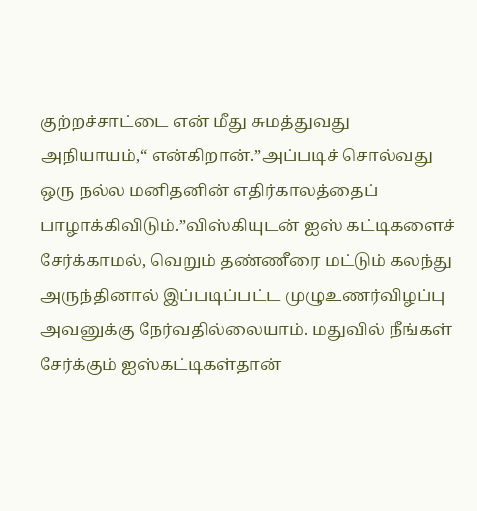குற்றச்சாட்டை என் மீது சுமத்துவது அநியாயம்,“ என்கிறான்.”அப்படிச் சொல்வது ஒரு நல்ல மனிதனின் எதிர்காலத்தைப் பாழாக்கிவிடும்.”விஸ்கியுடன் ஐஸ் கட்டிகளைச் சேர்க்காமல், வெறும் தண்ணீரை மட்டும் கலந்து அருந்தினால் இப்படிப்பட்ட முழுஉணர்விழப்பு அவனுக்கு நேர்வதில்லையாம். மதுவில் நீங்கள் சேர்க்கும் ஐஸ்கட்டிகள்தான்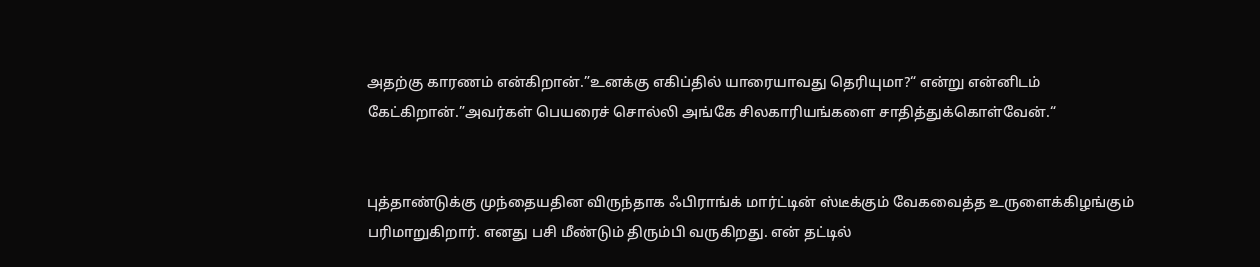அதற்கு காரணம் என்கிறான்.”உனக்கு எகிப்தில் யாரையாவது தெரியுமா?“ என்று என்னிடம் கேட்கிறான்.”அவர்கள் பெயரைச் சொல்லி அங்கே சிலகாரியங்களை சாதித்துக்கொள்வேன்.“


புத்தாண்டுக்கு முந்தையதின விருந்தாக ஃபிராங்க் மார்ட்டின் ஸ்டீக்கும் வேகவைத்த உருளைக்கிழங்கும் பரிமாறுகிறார். எனது பசி மீண்டும் திரும்பி வருகிறது. என் தட்டில்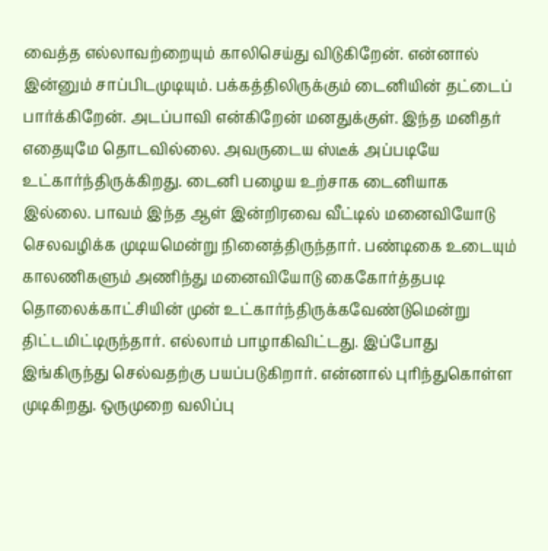வைத்த எல்லாவற்றையும் காலிசெய்து விடுகிறேன். என்னால் இன்னும் சாப்பிடமுடியும். பக்கத்திலிருக்கும் டைனியின் தட்டைப் பார்க்கிறேன். அடப்பாவி என்கிறேன் மனதுக்குள். இந்த மனிதர் எதையுமே தொடவில்லை. அவருடைய ஸ்டீக் அப்படியே உட்கார்ந்திருக்கிறது. டைனி பழைய உற்சாக டைனியாக இல்லை. பாவம் இந்த ஆள் இன்றிரவை வீட்டில் மனைவியோடு செலவழிக்க முடியமென்று நினைத்திருந்தார். பண்டிகை உடையும் காலணிகளும் அணிந்து மனைவியோடு கைகோர்த்தபடி தொலைக்காட்சியின் முன் உட்கார்ந்திருக்கவேண்டுமென்று திட்டமிட்டிருந்தார். எல்லாம் பாழாகிவிட்டது. இப்போது இங்கிருந்து செல்வதற்கு பயப்படுகிறார். என்னால் புரிந்துகொள்ள முடிகிறது. ஒருமுறை வலிப்பு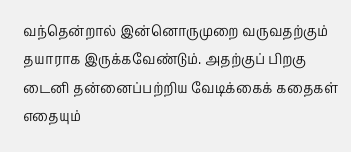வந்தென்றால் இன்னொருமுறை வருவதற்கும் தயாராக இருக்கவேண்டும். அதற்குப் பிறகு டைனி தன்னைப்பற்றிய வேடிக்கைக் கதைகள் எதையும்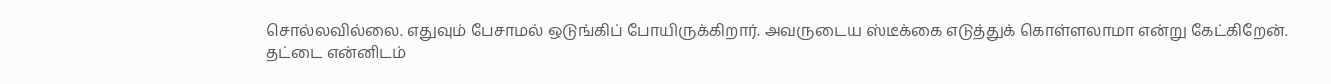சொல்லவில்லை. எதுவும் பேசாமல் ஒடுங்கிப் போயிருக்கிறார். அவருடைய ஸ்டீக்கை எடுத்துக் கொள்ளலாமா என்று கேட்கிறேன். தட்டை என்னிடம்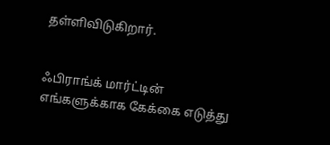தள்ளிவிடுகிறார்.


ஃபிராங்க் மார்ட்டின் எங்களுக்காக கேக்கை எடுத்து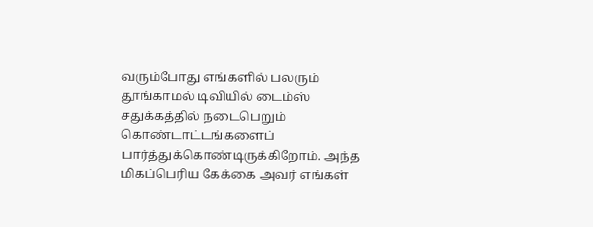வரும்போது எங்களில் பலரும் தூங்காமல் டிவியில் டைம்ஸ் சதுக்கத்தில் நடைபெறும் கொண்டாட்டங்களைப் பார்த்துக்கொண்டிருக்கிறோம். அந்த மிகப்பெரிய கேக்கை அவர் எங்கள்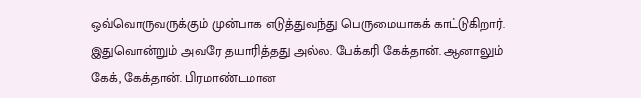ஒவ்வொருவருக்கும் முன்பாக எடுத்துவந்து பெருமையாகக் காட்டுகிறார். இதுவொன்றும் அவரே தயாரித்தது அல்ல. பேக்கரி கேக்தான். ஆனாலும் கேக், கேக்தான். பிரமாண்டமான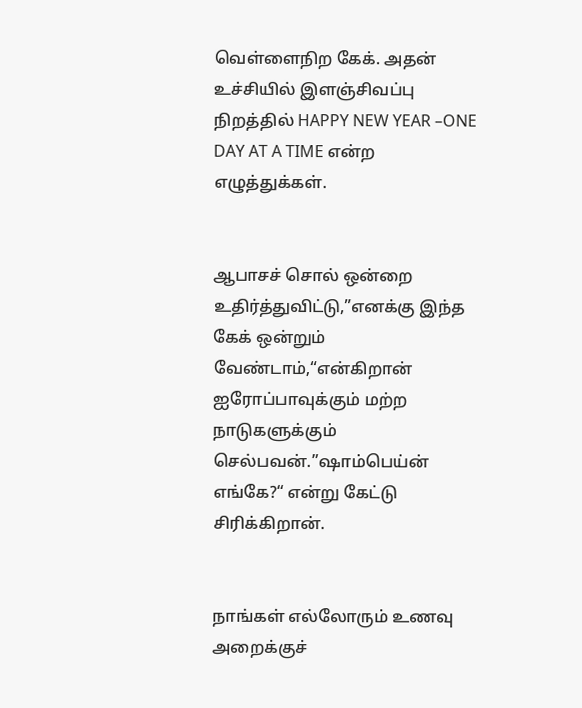வெள்ளைநிற கேக். அதன் உச்சியில் இளஞ்சிவப்பு நிறத்தில் HAPPY NEW YEAR –ONE DAY AT A TIME என்ற எழுத்துக்கள்.


ஆபாசச் சொல் ஒன்றை உதிர்த்துவிட்டு,”எனக்கு இந்த கேக் ஒன்றும் வேண்டாம்,“என்கிறான் ஐரோப்பாவுக்கும் மற்ற நாடுகளுக்கும் செல்பவன்.”ஷாம்பெய்ன் எங்கே?“ என்று கேட்டு சிரிக்கிறான்.


நாங்கள் எல்லோரும் உணவு அறைக்குச்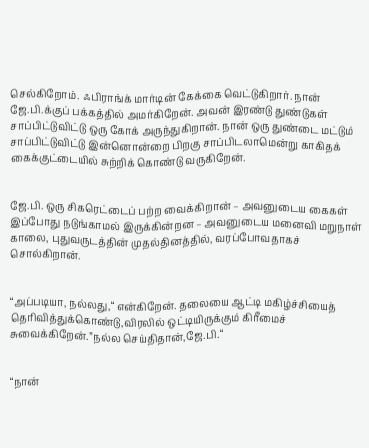செல்கிறோம். ஃபிராங்க் மார்டின் கேக்கை வெட்டுகிறார். நான் ஜே.பி.க்குப் பக்கத்தில் அமர்கிறேன். அவன் இரண்டு துண்டுகள் சாப்பிட்டுவிட்டு ஒரு கோக் அருந்துகிறான். நான் ஒரு துண்டை மட்டும் சாப்பிட்டுவிட்டு இன்னொன்றை பிறகு சாப்பிடலாமென்று காகிதக் கைக்குட்டையில் சுற்றிக் கொண்டு வருகிறேன்.


ஜே.பி. ஒரு சிகரெட்டைப் பற்ற வைக்கிறான் – அவனுடைய கைகள் இப்போது நடுங்காமல் இருக்கின்றன – அவனுடைய மனைவி மறுநாள் காலை, புதுவருடத்தின் முதல்தினத்தில், வரப்போவதாகச் சொல்கிறான்.


“அப்படியா, நல்லது,“ என்கிறேன். தலையை ஆட்டி மகிழ்ச்சியைத் தெரிவித்துக்கொண்டு,விரலில் ஒட்டியிருக்கும் கிரீமைச் சுவைக்கிறேன்.”நல்ல செய்திதான்,ஜே.பி.“


“நான்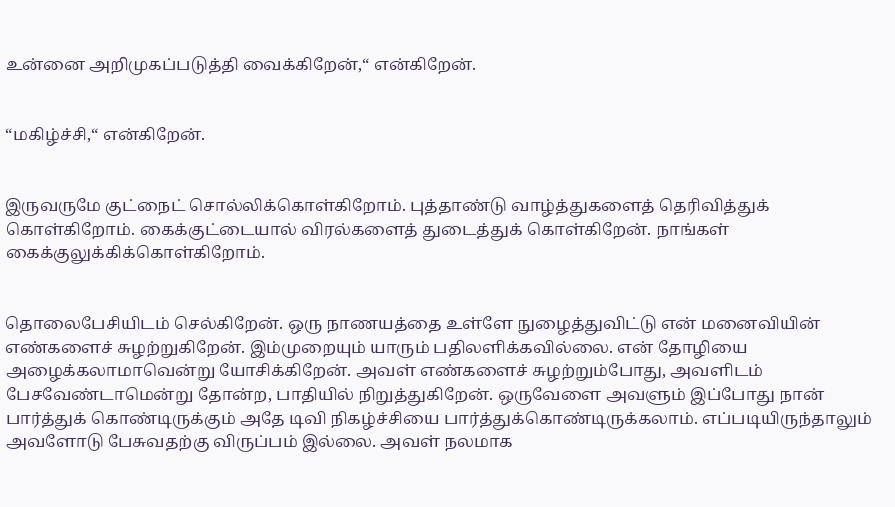உன்னை அறிமுகப்படுத்தி வைக்கிறேன்,“ என்கிறேன்.


“மகிழ்ச்சி,“ என்கிறேன்.


இருவருமே குட்நைட் சொல்லிக்கொள்கிறோம். புத்தாண்டு வாழ்த்துகளைத் தெரிவித்துக் கொள்கிறோம். கைக்குட்டையால் விரல்களைத் துடைத்துக் கொள்கிறேன். நாங்கள் கைக்குலுக்கிக்கொள்கிறோம்.


தொலைபேசியிடம் செல்கிறேன். ஒரு நாணயத்தை உள்ளே நுழைத்துவிட்டு என் மனைவியின் எண்களைச் சுழற்றுகிறேன். இம்முறையும் யாரும் பதிலளிக்கவில்லை. என் தோழியை அழைக்கலாமாவென்று யோசிக்கிறேன். அவள் எண்களைச் சுழற்றும்போது, அவளிடம் பேசவேண்டாமென்று தோன்ற, பாதியில் நிறுத்துகிறேன். ஒருவேளை அவளும் இப்போது நான் பார்த்துக் கொண்டிருக்கும் அதே டிவி நிகழ்ச்சியை பார்த்துக்கொண்டிருக்கலாம். எப்படியிருந்தாலும் அவளோடு பேசுவதற்கு விருப்பம் இல்லை. அவள் நலமாக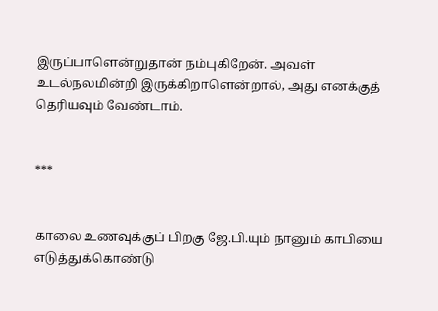இருப்பாளென்றுதான் நம்புகிறேன். அவள் உடல்நலமின்றி இருக்கிறாளென்றால், அது எனக்குத் தெரியவும் வேண்டாம்.


***


காலை உணவுக்குப் பிறகு ஜே.பி.யும் நானும் காபியை எடுத்துக்கொண்டு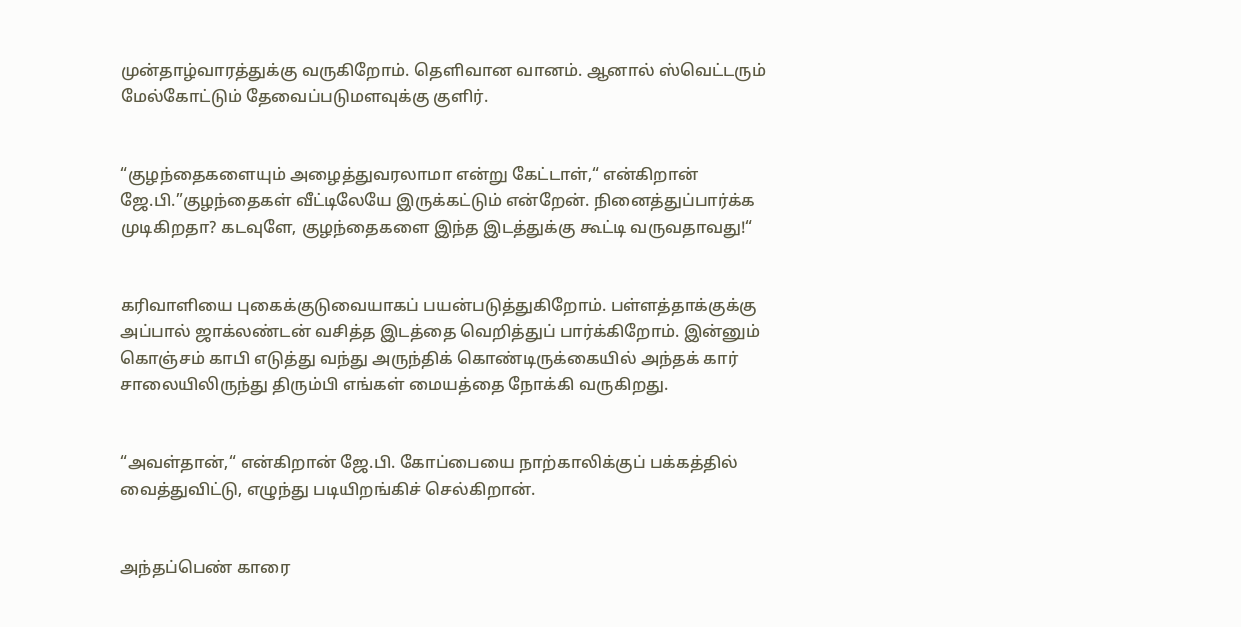முன்தாழ்வாரத்துக்கு வருகிறோம். தெளிவான வானம். ஆனால் ஸ்வெட்டரும் மேல்கோட்டும் தேவைப்படுமளவுக்கு குளிர்.


“குழந்தைகளையும் அழைத்துவரலாமா என்று கேட்டாள்,“ என்கிறான் ஜே.பி.”குழந்தைகள் வீட்டிலேயே இருக்கட்டும் என்றேன். நினைத்துப்பார்க்க முடிகிறதா? கடவுளே, குழந்தைகளை இந்த இடத்துக்கு கூட்டி வருவதாவது!“


கரிவாளியை புகைக்குடுவையாகப் பயன்படுத்துகிறோம். பள்ளத்தாக்குக்கு அப்பால் ஜாக்லண்டன் வசித்த இடத்தை வெறித்துப் பார்க்கிறோம். இன்னும் கொஞ்சம் காபி எடுத்து வந்து அருந்திக் கொண்டிருக்கையில் அந்தக் கார் சாலையிலிருந்து திரும்பி எங்கள் மையத்தை நோக்கி வருகிறது.


“அவள்தான்,“ என்கிறான் ஜே.பி. கோப்பையை நாற்காலிக்குப் பக்கத்தில் வைத்துவிட்டு, எழுந்து படியிறங்கிச் செல்கிறான்.


அந்தப்பெண் காரை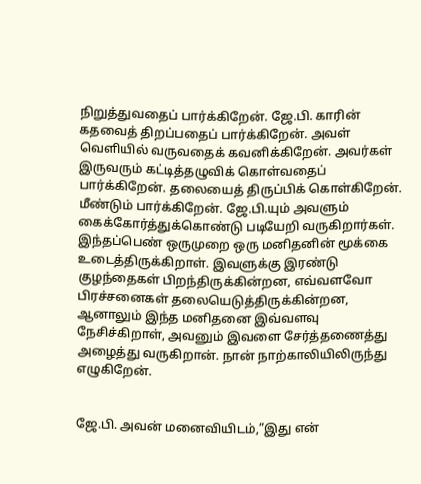நிறுத்துவதைப் பார்க்கிறேன். ஜே.பி. காரின் கதவைத் திறப்பதைப் பார்க்கிறேன். அவள் வெளியில் வருவதைக் கவனிக்கிறேன். அவர்கள் இருவரும் கட்டித்தழுவிக் கொள்வதைப் பார்க்கிறேன். தலையைத் திருப்பிக் கொள்கிறேன். மீண்டும் பார்க்கிறேன். ஜே.பி.யும் அவளும் கைக்கோர்த்துக்கொண்டு படியேறி வருகிறார்கள். இந்தப்பெண் ஒருமுறை ஒரு மனிதனின் மூக்கை உடைத்திருக்கிறாள். இவளுக்கு இரண்டு குழந்தைகள் பிறந்திருக்கின்றன, எவ்வளவோ பிரச்சனைகள் தலையெடுத்திருக்கின்றன, ஆனாலும் இந்த மனிதனை இவ்வளவு நேசிச்கிறாள், அவனும் இவளை சேர்த்தணைத்து அழைத்து வருகிறான். நான் நாற்காலியிலிருந்து எழுகிறேன்.


ஜே.பி. அவன் மனைவியிடம்,”இது என்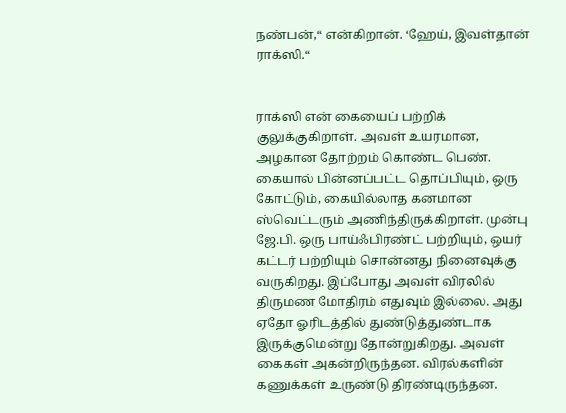நண்பன்,“ என்கிறான். ‘ஹேய், இவள்தான் ராக்ஸி.“


ராக்ஸி என் கையைப் பற்றிக் குலுக்குகிறாள். அவள் உயரமான, அழகான தோற்றம் கொண்ட பெண். கையால் பின்னப்பட்ட தொப்பியும், ஒரு கோட்டும், கையில்லாத கனமான ஸ்வெட்டரும் அணிந்திருக்கிறாள். முன்பு ஜே.பி. ஒரு பாய்ஃபிரண்ட் பற்றியும், ஒயர் கட்டர் பற்றியும் சொன்னது நினைவுக்கு வருகிறது. இப்போது அவள் விரலில் திருமண மோதிரம் எதுவும் இல்லை. அது ஏதோ ஓரிடத்தில் துண்டுத்துண்டாக இருக்குமென்று தோன்றுகிறது. அவள் கைகள் அகன்றிருந்தன. விரல்களின் கணுக்கள் உருண்டு திரண்டிருந்தன.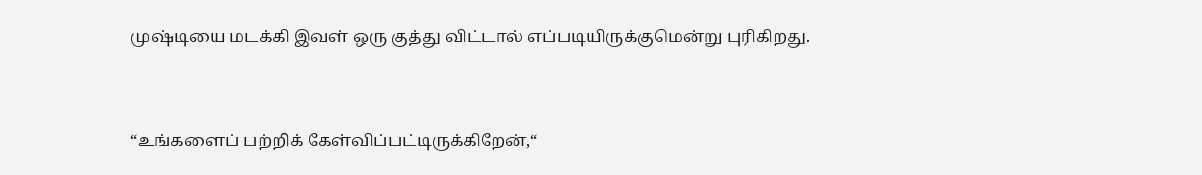முஷ்டியை மடக்கி இவள் ஒரு குத்து விட்டால் எப்படியிருக்குமென்று புரிகிறது.


“உங்களைப் பற்றிக் கேள்விப்பட்டிருக்கிறேன்,“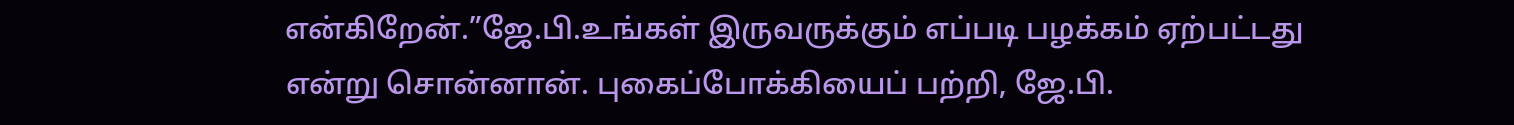என்கிறேன்.”ஜே.பி.உங்கள் இருவருக்கும் எப்படி பழக்கம் ஏற்பட்டது என்று சொன்னான். புகைப்போக்கியைப் பற்றி, ஜே.பி.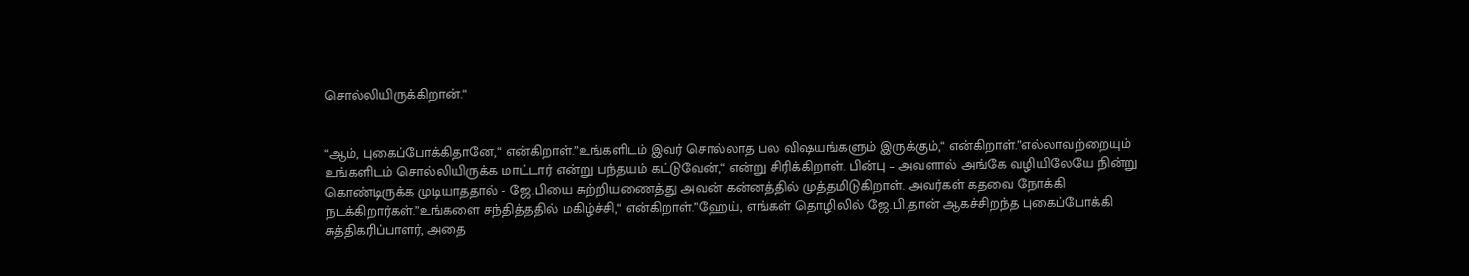சொல்லியிருக்கிறான்.“


“ஆம், புகைப்போக்கிதானே,“ என்கிறாள்.”உங்களிடம் இவர் சொல்லாத பல விஷயங்களும் இருக்கும்,“ என்கிறாள்.”எல்லாவற்றையும் உங்களிடம் சொல்லியிருக்க மாட்டார் என்று பந்தயம் கட்டுவேன்,“ என்று சிரிக்கிறாள். பின்பு – அவளால் அங்கே வழியிலேயே நின்று கொண்டிருக்க முடியாததால் - ஜே.பியை சுற்றியணைத்து அவன் கன்னத்தில் முத்தமிடுகிறாள். அவர்கள் கதவை நோக்கி நடக்கிறார்கள்.”உங்களை சந்தித்ததில் மகிழ்ச்சி,“ என்கிறாள்.”ஹேய், எங்கள் தொழிலில் ஜே.பி.தான் ஆகச்சிறந்த புகைப்போக்கி சுத்திகரிப்பாளர், அதை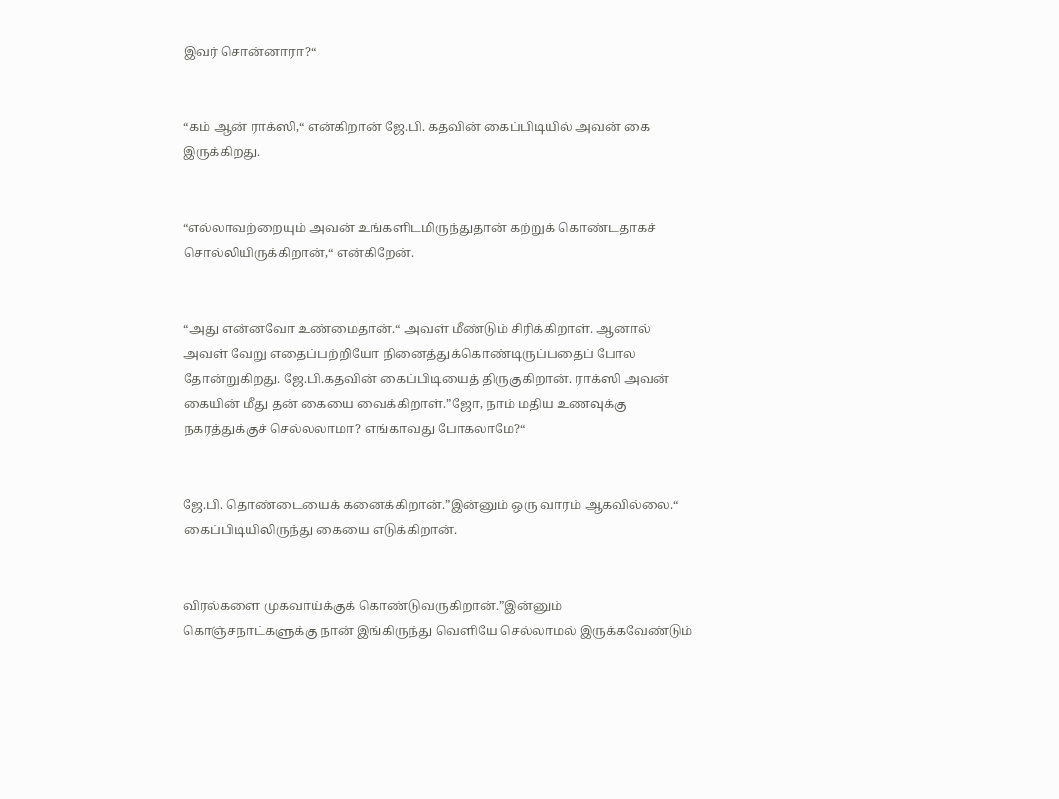இவர் சொன்னாரா?“


“கம் ஆன் ராக்ஸி,“ என்கிறான் ஜே.பி. கதவின் கைப்பிடியில் அவன் கை இருக்கிறது.


“எல்லாவற்றையும் அவன் உங்களிடமிருந்துதான் கற்றுக் கொண்டதாகச் சொல்லியிருக்கிறான்,“ என்கிறேன்.


“அது என்னவோ உண்மைதான்.“ அவள் மீண்டும் சிரிக்கிறாள். ஆனால் அவள் வேறு எதைப்பற்றியோ நினைத்துக்கொண்டிருப்பதைப் போல தோன்றுகிறது. ஜே.பி.கதவின் கைப்பிடியைத் திருகுகிறான். ராக்ஸி அவன் கையின் மீது தன் கையை வைக்கிறாள்.”ஜோ, நாம் மதிய உணவுக்கு நகரத்துக்குச் செல்லலாமா? எங்காவது போகலாமே?“


ஜே.பி. தொண்டையைக் கனைக்கிறான்.”இன்னும் ஒரு வாரம் ஆகவில்லை.“ கைப்பிடியிலிருந்து கையை எடுக்கிறான்.


விரல்களை முகவாய்க்குக் கொண்டுவருகிறான்.”இன்னும் கொஞ்சநாட்களுக்கு நான் இங்கிருந்து வெளியே செல்லாமல் இருக்கவேண்டும்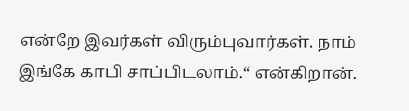என்றே இவர்கள் விரும்புவார்கள். நாம் இங்கே காபி சாப்பிடலாம்.“ என்கிறான்.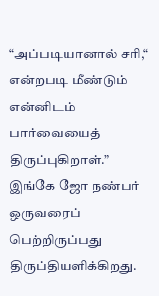“அப்படியானால் சரி,“ என்றபடி மீண்டும் என்னிடம் பார்வையைத் திருப்புகிறாள்.” இங்கே ஜோ நண்பர் ஒருவரைப் பெற்றிருப்பது திருப்தியளிக்கிறது.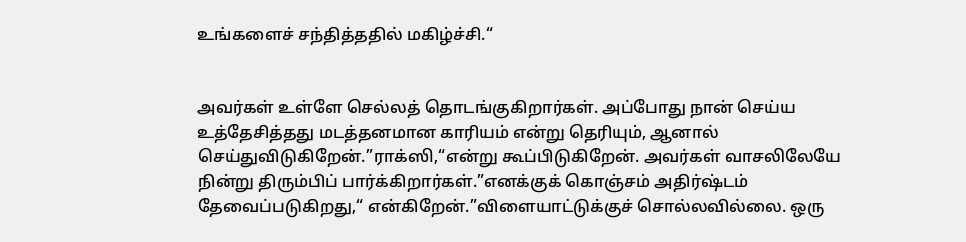உங்களைச் சந்தித்ததில் மகிழ்ச்சி.“


அவர்கள் உள்ளே செல்லத் தொடங்குகிறார்கள். அப்போது நான் செய்ய உத்தேசித்தது மடத்தனமான காரியம் என்று தெரியும், ஆனால் செய்துவிடுகிறேன்.”ராக்ஸி,“என்று கூப்பிடுகிறேன். அவர்கள் வாசலிலேயே நின்று திரும்பிப் பார்க்கிறார்கள்.”எனக்குக் கொஞ்சம் அதிர்ஷ்டம் தேவைப்படுகிறது,“ என்கிறேன்.”விளையாட்டுக்குச் சொல்லவில்லை. ஒரு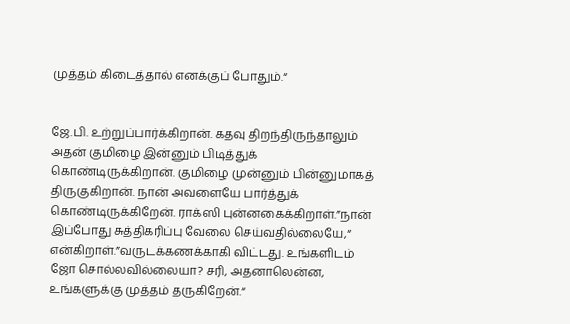முத்தம் கிடைத்தால் எனக்குப் போதும்.“


ஜே.பி. உற்றுப்பார்க்கிறான். கதவு திறந்திருந்தாலும் அதன் குமிழை இன்னும் பிடித்துக் கொண்டிருக்கிறான். குமிழை முன்னும் பின்னுமாகத் திருகுகிறான். நான் அவளையே பார்த்துக் கொண்டிருக்கிறேன். ராக்ஸி புன்னகைக்கிறாள்.”நான் இப்போது சுத்திகரிப்பு வேலை செய்வதில்லையே,“ என்கிறாள்.”வருடக்கணக்காகி விட்டது. உங்களிடம் ஜோ சொல்லவில்லையா? சரி, அதனாலென்ன, உங்களுக்கு முத்தம் தருகிறேன்.“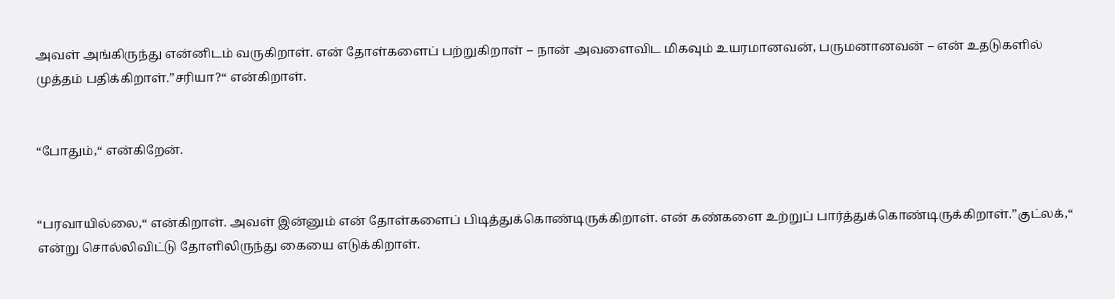அவள் அங்கிருந்து என்னிடம் வருகிறாள். என் தோள்களைப் பற்றுகிறாள் – நான் அவளைவிட மிகவும் உயரமானவன், பருமனானவன் – என் உதடுகளில் முத்தம் பதிக்கிறாள்.”சரியா?“ என்கிறாள்.


“போதும்,“ என்கிறேன்.


“பரவாயில்லை,“ என்கிறாள். அவள் இன்னும் என் தோள்களைப் பிடித்துக்கொண்டிருக்கிறாள். என் கண்களை உற்றுப் பார்த்துக்கொண்டிருக்கிறாள்.”குட்லக்,“ என்று சொல்லிவிட்டு தோளிலிருந்து கையை எடுக்கிறாள்.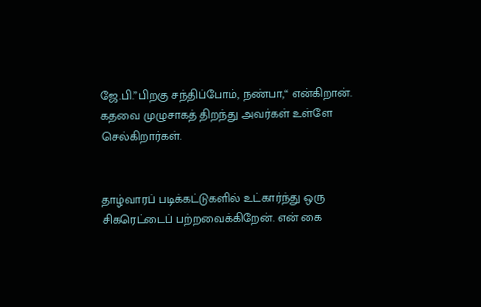ஜே.பி.”பிறகு சந்திப்போம், நண்பா,“ என்கிறான். கதவை முழுசாகத் திறந்து அவர்கள் உள்ளே செல்கிறார்கள்.


தாழ்வாரப் படிக்கட்டுகளில் உட்கார்ந்து ஒரு சிகரெட்டைப் பற்றவைக்கிறேன். என் கை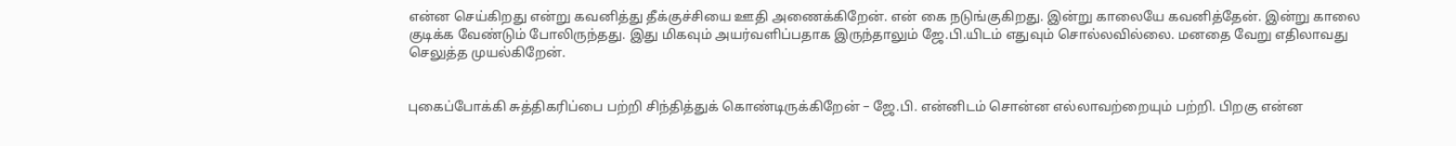என்ன செய்கிறது என்று கவனித்து தீக்குச்சியை ஊதி அணைக்கிறேன். என் கை நடுங்குகிறது. இன்று காலையே கவனித்தேன். இன்று காலை குடிக்க வேண்டும் போலிருந்தது. இது மிகவும் அயர்வளிப்பதாக இருந்தாலும் ஜே.பி.யிடம் எதுவும் சொல்லவில்லை. மனதை வேறு எதிலாவது செலுத்த முயல்கிறேன்.


புகைப்போக்கி சுத்திகரிப்பை பற்றி சிந்தித்துக் கொண்டிருக்கிறேன் – ஜே.பி. என்னிடம் சொன்ன எல்லாவற்றையும் பற்றி. பிறகு என்ன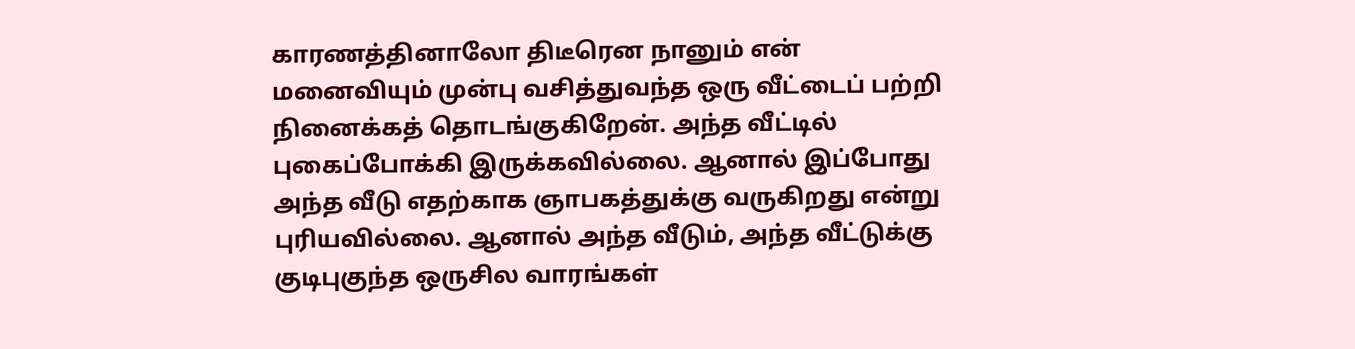காரணத்தினாலோ திடீரென நானும் என் மனைவியும் முன்பு வசித்துவந்த ஒரு வீட்டைப் பற்றி நினைக்கத் தொடங்குகிறேன். அந்த வீட்டில் புகைப்போக்கி இருக்கவில்லை. ஆனால் இப்போது அந்த வீடு எதற்காக ஞாபகத்துக்கு வருகிறது என்று புரியவில்லை. ஆனால் அந்த வீடும், அந்த வீட்டுக்கு குடிபுகுந்த ஒருசில வாரங்கள்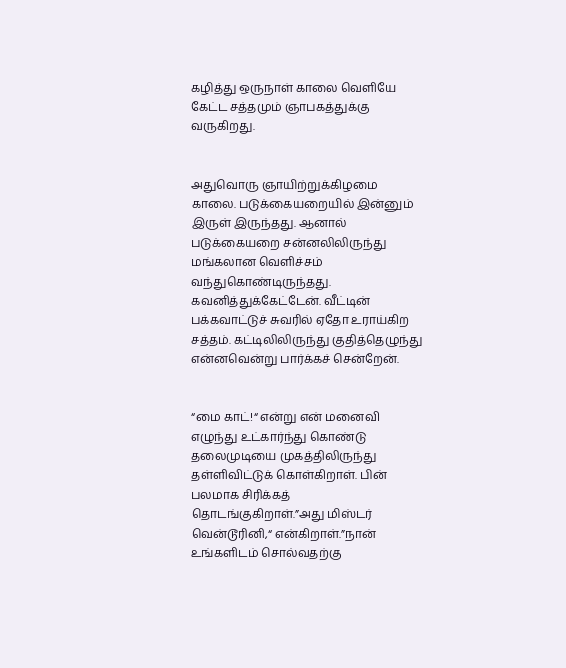கழித்து ஒருநாள் காலை வெளியே கேட்ட சத்தமும் ஞாபகத்துக்கு வருகிறது.


அதுவொரு ஞாயிற்றுக்கிழமை காலை. படுக்கையறையில் இன்னும் இருள் இருந்தது. ஆனால் படுக்கையறை சன்னலிலிருந்து மங்கலான வெளிச்சம் வந்துகொண்டிருந்தது. கவனித்துக்கேட்டேன். வீட்டின் பக்கவாட்டுச் சுவரில் ஏதோ உராய்கிற சத்தம். கட்டிலிலிருந்து குதித்தெழுந்து என்னவென்று பார்க்கச் சென்றேன்.


“மை காட்!“ என்று என் மனைவி எழுந்து உட்கார்ந்து கொண்டு தலைமுடியை முகத்திலிருந்து தள்ளிவிட்டுக் கொள்கிறாள். பின் பலமாக சிரிக்கத் தொடங்குகிறாள்.”அது மிஸ்டர் வென்டூரினி,“ என்கிறாள்.”நான் உங்களிடம் சொல்வதற்கு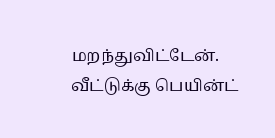மறந்துவிட்டேன். வீட்டுக்கு பெயின்ட்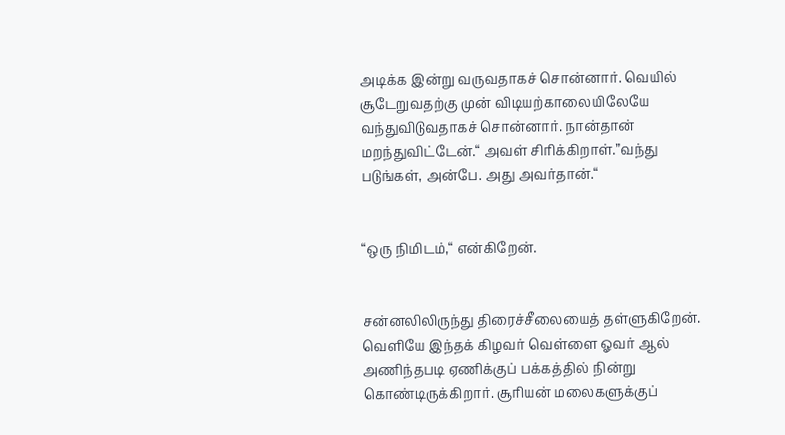அடிக்க இன்று வருவதாகச் சொன்னார். வெயில் சூடேறுவதற்கு முன் விடியற்காலையிலேயே வந்துவிடுவதாகச் சொன்னார். நான்தான் மறந்துவிட்டேன்.“ அவள் சிரிக்கிறாள்.”வந்து படுங்கள், அன்பே. அது அவர்தான்.“


“ஒரு நிமிடம்,“ என்கிறேன்.


சன்னலிலிருந்து திரைச்சீலையைத் தள்ளுகிறேன். வெளியே இந்தக் கிழவர் வெள்ளை ஓவர் ஆல் அணிந்தபடி ஏணிக்குப் பக்கத்தில் நின்று கொண்டிருக்கிறார். சூரியன் மலைகளுக்குப்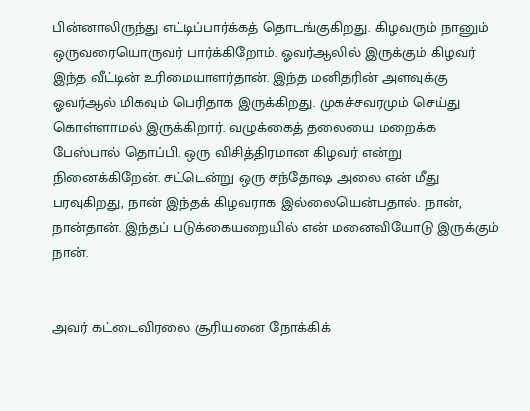பின்னாலிருந்து எட்டிப்பார்க்கத் தொடங்குகிறது. கிழவரும் நானும் ஒருவரையொருவர் பார்க்கிறோம். ஓவர்ஆலில் இருக்கும் கிழவர் இந்த வீட்டின் உரிமையாளர்தான். இந்த மனிதரின் அளவுக்கு ஓவர்ஆல் மிகவும் பெரிதாக இருக்கிறது. முகச்சவரமும் செய்து கொள்ளாமல் இருக்கிறார். வழுக்கைத் தலையை மறைக்க பேஸ்பால் தொப்பி. ஒரு விசித்திரமான கிழவர் என்று நினைக்கிறேன். சட்டென்று ஒரு சந்தோஷ அலை என் மீது பரவுகிறது, நான் இந்தக் கிழவராக இல்லையென்பதால். நான், நான்தான். இந்தப் படுக்கையறையில் என் மனைவியோடு இருக்கும் நான்.


அவர் கட்டைவிரலை சூரியனை நோக்கிக்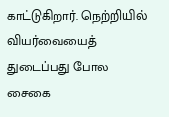காட்டுகிறார். நெற்றியில் வியர்வையைத் துடைப்பது போல சைகை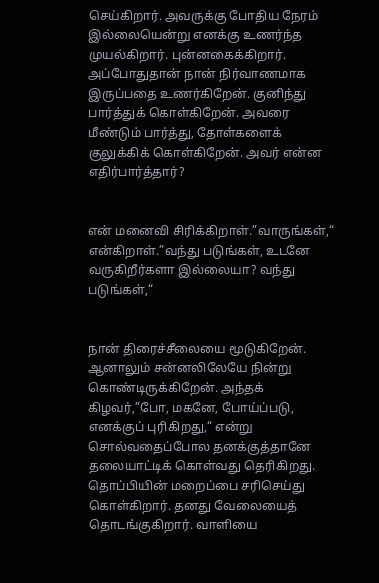செய்கிறார். அவருக்கு போதிய நேரம் இல்லையென்று எனக்கு உணர்ந்த முயல்கிறார். புன்னகைக்கிறார். அப்போதுதான் நான் நிர்வாணமாக இருப்பதை உணர்கிறேன். குனிந்து பார்த்துக் கொள்கிறேன். அவரை மீண்டும் பார்த்து, தோள்களைக் குலுக்கிக் கொள்கிறேன். அவர் என்ன எதிர்பார்த்தார்?


என் மனைவி சிரிக்கிறாள்.”வாருங்கள்,“ என்கிறாள்.”வந்து படுங்கள், உடனே வருகிறீர்களா இல்லையா? வந்து படுங்கள்,“


நான் திரைச்சீலையை மூடுகிறேன். ஆனாலும் சன்னலிலேயே நின்று கொண்டிருக்கிறேன். அந்தக் கிழவர்,”போ, மகனே, போய்ப்படு, எனக்குப் புரிகிறது,“ என்று சொல்வதைப்போல தனக்குத்தானே தலையாட்டிக் கொள்வது தெரிகிறது. தொப்பியின் மறைப்பை சரிசெய்து கொள்கிறார். தனது வேலையைத் தொடங்குகிறார். வாளியை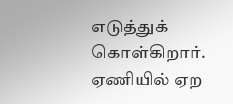எடுத்துக் கொள்கிறார். ஏணியில் ஏற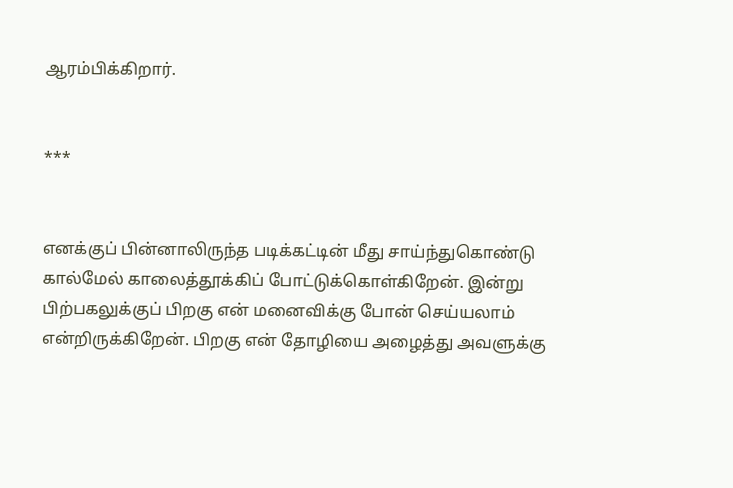ஆரம்பிக்கிறார்.


***


எனக்குப் பின்னாலிருந்த படிக்கட்டின் மீது சாய்ந்துகொண்டு கால்மேல் காலைத்தூக்கிப் போட்டுக்கொள்கிறேன். இன்று பிற்பகலுக்குப் பிறகு என் மனைவிக்கு போன் செய்யலாம் என்றிருக்கிறேன். பிறகு என் தோழியை அழைத்து அவளுக்கு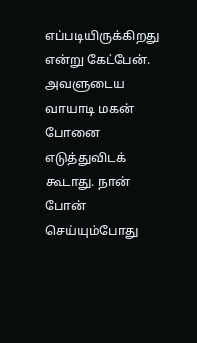எப்படியிருக்கிறது என்று கேட்பேன். அவளுடைய வாயாடி மகன் போனை எடுத்துவிடக் கூடாது. நான் போன் செய்யும்போது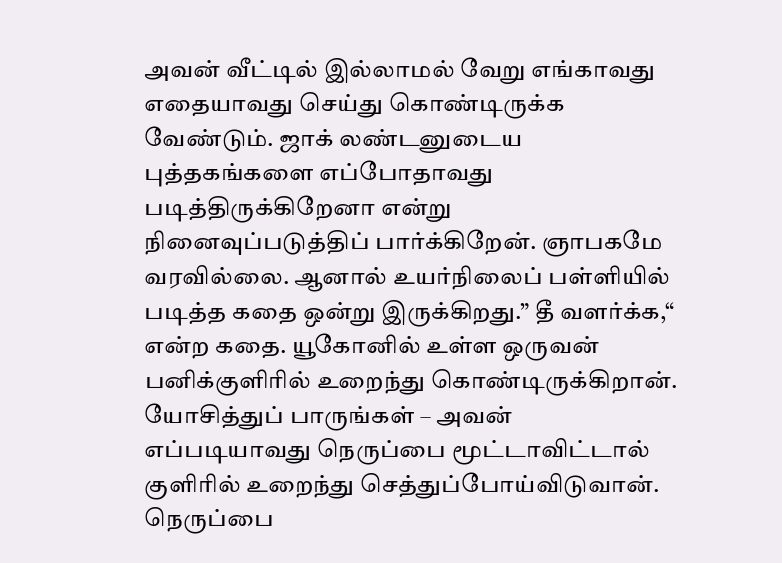அவன் வீட்டில் இல்லாமல் வேறு எங்காவது எதையாவது செய்து கொண்டிருக்க வேண்டும். ஜாக் லண்டனுடைய புத்தகங்களை எப்போதாவது படித்திருக்கிறேனா என்று நினைவுப்படுத்திப் பார்க்கிறேன். ஞாபகமே வரவில்லை. ஆனால் உயர்நிலைப் பள்ளியில் படித்த கதை ஒன்று இருக்கிறது.” தீ வளர்க்க,“ என்ற கதை. யூகோனில் உள்ள ஒருவன் பனிக்குளிரில் உறைந்து கொண்டிருக்கிறான். யோசித்துப் பாருங்கள் – அவன் எப்படியாவது நெருப்பை மூட்டாவிட்டால் குளிரில் உறைந்து செத்துப்போய்விடுவான். நெருப்பை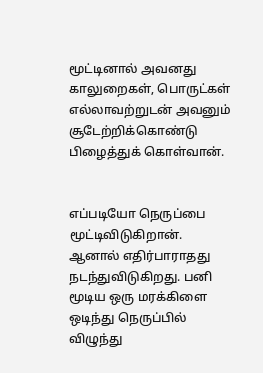மூட்டினால் அவனது காலுறைகள், பொருட்கள் எல்லாவற்றுடன் அவனும் சூடேற்றிக்கொண்டு பிழைத்துக் கொள்வான்.


எப்படியோ நெருப்பை மூட்டிவிடுகிறான். ஆனால் எதிர்பாராதது நடந்துவிடுகிறது. பனி மூடிய ஒரு மரக்கிளை ஒடிந்து நெருப்பில் விழுந்து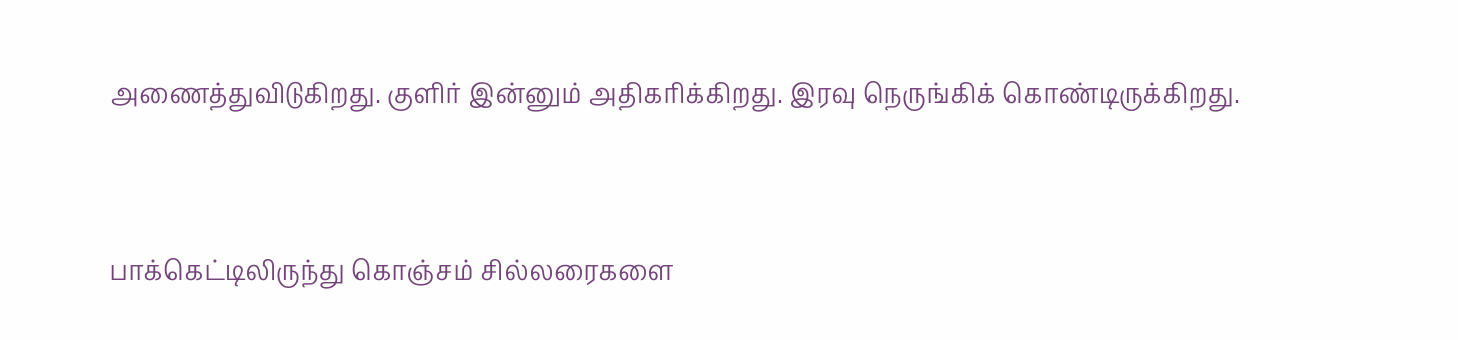அணைத்துவிடுகிறது. குளிர் இன்னும் அதிகரிக்கிறது. இரவு நெருங்கிக் கொண்டிருக்கிறது.


பாக்கெட்டிலிருந்து கொஞ்சம் சில்லரைகளை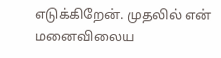எடுக்கிறேன். முதலில் என் மனைவிலைய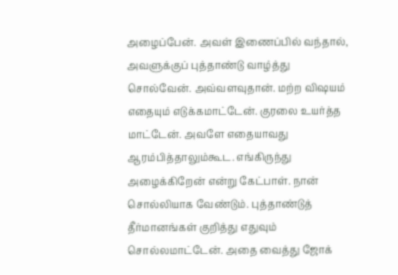அழைப்பேன். அவள் இணைப்பில் வந்தால், அவளுக்குப் புத்தாண்டு வாழ்த்து சொல்வேன். அவ்வளவுதான். மற்ற விஷயம் எதையும் எடுக்கமாட்டேன். குரலை உயர்த்த மாட்டேன். அவளே எதையாவது ஆரம்பித்தாலும்கூட. எங்கிருந்து அழைக்கிறேன் என்று கேட்பாள். நான் சொல்லியாக வேண்டும். புத்தாண்டுத் தீர்மானங்கள் குறித்து எதுவும் சொல்லமாட்டேன். அதை வைத்து ஜோக்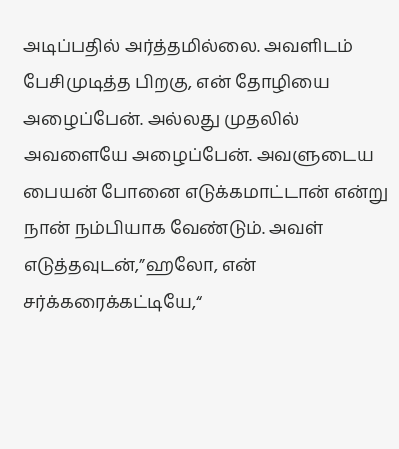அடிப்பதில் அர்த்தமில்லை. அவளிடம் பேசிமுடித்த பிறகு, என் தோழியை அழைப்பேன். அல்லது முதலில் அவளையே அழைப்பேன். அவளுடைய பையன் போனை எடுக்கமாட்டான் என்று நான் நம்பியாக வேண்டும். அவள் எடுத்தவுடன்,”ஹலோ, என் சர்க்கரைக்கட்டியே,“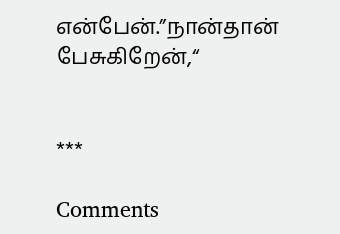என்பேன்.”நான்தான் பேசுகிறேன்,“


***

Comments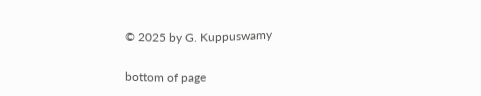© 2025 by G. Kuppuswamy

bottom of page